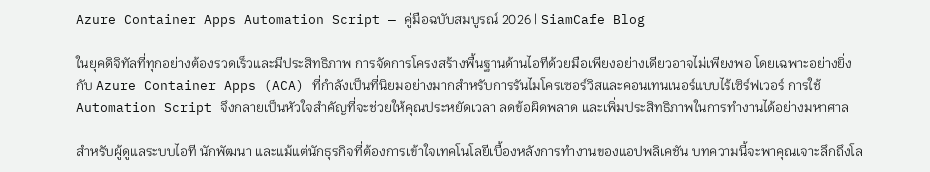Azure Container Apps Automation Script — คู่มือฉบับสมบูรณ์ 2026 | SiamCafe Blog

ในยุคดิจิทัลที่ทุกอย่างต้องรวดเร็วและมีประสิทธิภาพ การจัดการโครงสร้างพื้นฐานด้านไอทีด้วยมือเพียงอย่างเดียวอาจไม่เพียงพอ โดยเฉพาะอย่างยิ่งกับ Azure Container Apps (ACA) ที่กำลังเป็นที่นิยมอย่างมากสำหรับการรันไมโครเซอร์วิสและคอนเทนเนอร์แบบไร้เซิร์ฟเวอร์ การใช้ Automation Script จึงกลายเป็นหัวใจสำคัญที่จะช่วยให้คุณประหยัดเวลา ลดข้อผิดพลาด และเพิ่มประสิทธิภาพในการทำงานได้อย่างมหาศาล

สำหรับผู้ดูแลระบบไอที นักพัฒนา และแม้แต่นักธุรกิจที่ต้องการเข้าใจเทคโนโลยีเบื้องหลังการทำงานของแอปพลิเคชัน บทความนี้จะพาคุณเจาะลึกถึงโล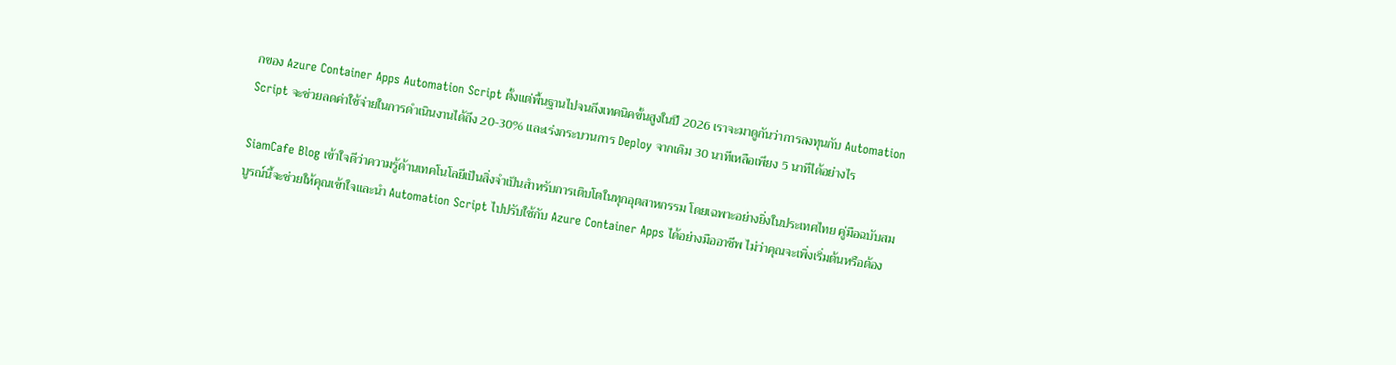กของ Azure Container Apps Automation Script ตั้งแต่พื้นฐานไปจนถึงเทคนิคขั้นสูงในปี 2026 เราจะมาดูกันว่าการลงทุนกับ Automation Script จะช่วยลดค่าใช้จ่ายในการดำเนินงานได้ถึง 20-30% และเร่งกระบวนการ Deploy จากเดิม 30 นาทีเหลือเพียง 5 นาทีได้อย่างไร

SiamCafe Blog เข้าใจดีว่าความรู้ด้านเทคโนโลยีเป็นสิ่งจำเป็นสำหรับการเติบโตในทุกอุตสาหกรรม โดยเฉพาะอย่างยิ่งในประเทศไทย คู่มือฉบับสมบูรณ์นี้จะช่วยให้คุณเข้าใจและนำ Automation Script ไปปรับใช้กับ Azure Container Apps ได้อย่างมืออาชีพ ไม่ว่าคุณจะเพิ่งเริ่มต้นหรือต้อง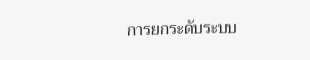การยกระดับระบบ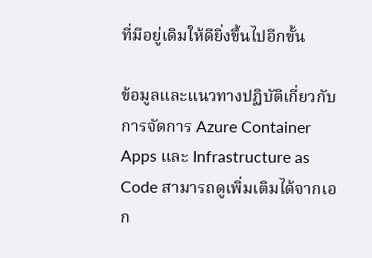ที่มีอยู่เดิมให้ดียิ่งขึ้นไปอีกขั้น

ข้อมูลและแนวทางปฏิบัติเกี่ยวกับการจัดการ Azure Container Apps และ Infrastructure as Code สามารถดูเพิ่มเติมได้จากเอก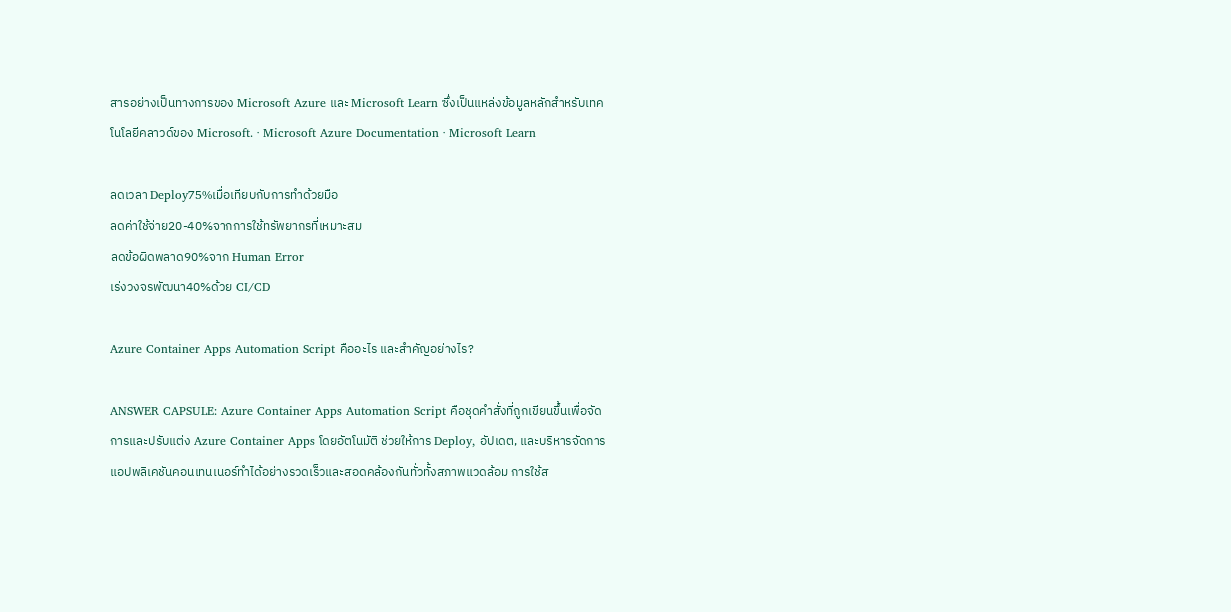สารอย่างเป็นทางการของ Microsoft Azure และ Microsoft Learn ซึ่งเป็นแหล่งข้อมูลหลักสำหรับเทคโนโลยีคลาวด์ของ Microsoft. · Microsoft Azure Documentation · Microsoft Learn

ลดเวลา Deploy75%เมื่อเทียบกับการทำด้วยมือ
ลดค่าใช้จ่าย20-40%จากการใช้ทรัพยากรที่เหมาะสม
ลดข้อผิดพลาด90%จาก Human Error
เร่งวงจรพัฒนา40%ด้วย CI/CD

Azure Container Apps Automation Script คืออะไร และสำคัญอย่างไร?

ANSWER CAPSULE: Azure Container Apps Automation Script คือชุดคำสั่งที่ถูกเขียนขึ้นเพื่อจัดการและปรับแต่ง Azure Container Apps โดยอัตโนมัติ ช่วยให้การ Deploy, อัปเดต, และบริหารจัดการแอปพลิเคชันคอนเทนเนอร์ทำได้อย่างรวดเร็วและสอดคล้องกันทั่วทั้งสภาพแวดล้อม การใช้ส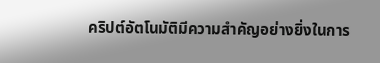คริปต์อัตโนมัติมีความสำคัญอย่างยิ่งในการ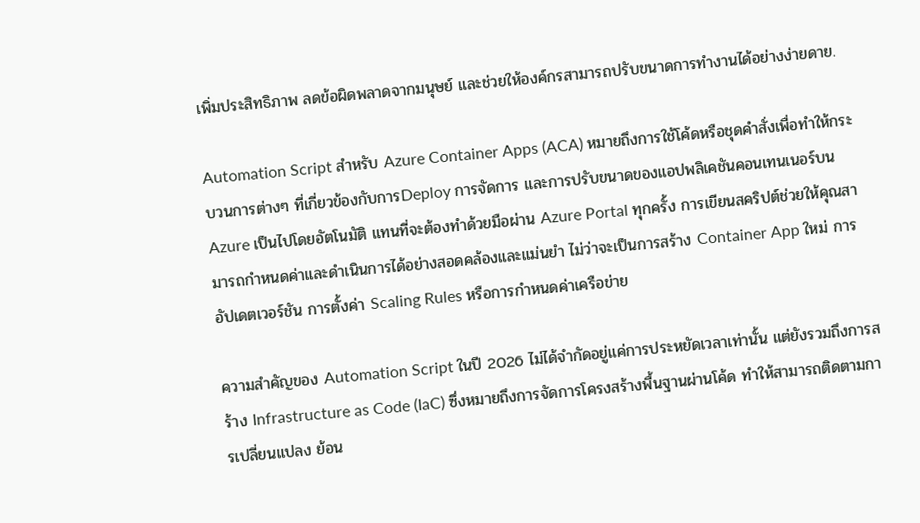เพิ่มประสิทธิภาพ ลดข้อผิดพลาดจากมนุษย์ และช่วยให้องค์กรสามารถปรับขนาดการทำงานได้อย่างง่ายดาย.

Automation Script สำหรับ Azure Container Apps (ACA) หมายถึงการใช้โค้ดหรือชุดคำสั่งเพื่อทำให้กระบวนการต่างๆ ที่เกี่ยวข้องกับการDeploy การจัดการ และการปรับขนาดของแอปพลิเคชันคอนเทนเนอร์บน Azure เป็นไปโดยอัตโนมัติ แทนที่จะต้องทำด้วยมือผ่าน Azure Portal ทุกครั้ง การเขียนสคริปต์ช่วยให้คุณสามารถกำหนดค่าและดำเนินการได้อย่างสอดคล้องและแม่นยำ ไม่ว่าจะเป็นการสร้าง Container App ใหม่ การอัปเดตเวอร์ชัน การตั้งค่า Scaling Rules หรือการกำหนดค่าเครือข่าย

ความสำคัญของ Automation Script ในปี 2026 ไม่ได้จำกัดอยู่แค่การประหยัดเวลาเท่านั้น แต่ยังรวมถึงการสร้าง Infrastructure as Code (IaC) ซึ่งหมายถึงการจัดการโครงสร้างพื้นฐานผ่านโค้ด ทำให้สามารถติดตามการเปลี่ยนแปลง ย้อน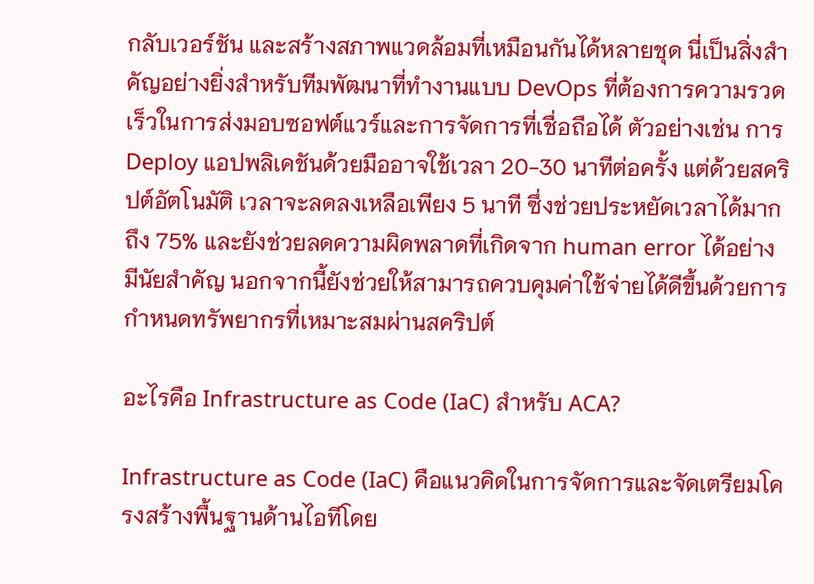กลับเวอร์ชัน และสร้างสภาพแวดล้อมที่เหมือนกันได้หลายชุด นี่เป็นสิ่งสำคัญอย่างยิ่งสำหรับทีมพัฒนาที่ทำงานแบบ DevOps ที่ต้องการความรวดเร็วในการส่งมอบซอฟต์แวร์และการจัดการที่เชื่อถือได้ ตัวอย่างเช่น การ Deploy แอปพลิเคชันด้วยมืออาจใช้เวลา 20-30 นาทีต่อครั้ง แต่ด้วยสคริปต์อัตโนมัติ เวลาจะลดลงเหลือเพียง 5 นาที ซึ่งช่วยประหยัดเวลาได้มากถึง 75% และยังช่วยลดความผิดพลาดที่เกิดจาก human error ได้อย่างมีนัยสำคัญ นอกจากนี้ยังช่วยให้สามารถควบคุมค่าใช้จ่ายได้ดีขึ้นด้วยการกำหนดทรัพยากรที่เหมาะสมผ่านสคริปต์

อะไรคือ Infrastructure as Code (IaC) สำหรับ ACA?

Infrastructure as Code (IaC) คือแนวคิดในการจัดการและจัดเตรียมโครงสร้างพื้นฐานด้านไอทีโดย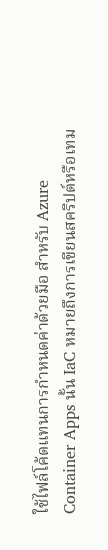ใช้ไฟล์โค้ดแทนการกำหนดค่าด้วยมือ สำหรับ Azure Container Apps นั้น IaC หมายถึงการเขียนสคริปต์หรือเทม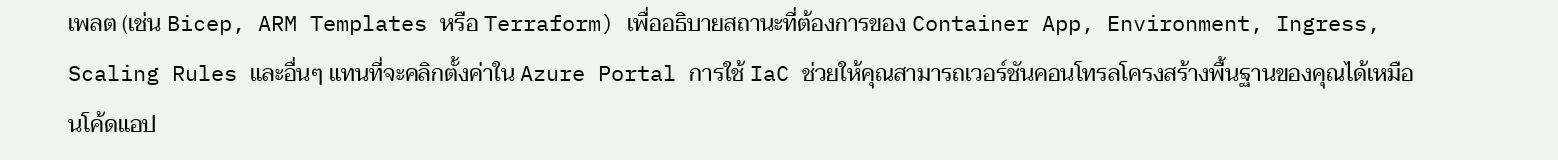เพลต (เช่น Bicep, ARM Templates หรือ Terraform) เพื่ออธิบายสถานะที่ต้องการของ Container App, Environment, Ingress, Scaling Rules และอื่นๆ แทนที่จะคลิกตั้งค่าใน Azure Portal การใช้ IaC ช่วยให้คุณสามารถเวอร์ชันคอนโทรลโครงสร้างพื้นฐานของคุณได้เหมือนโค้ดแอป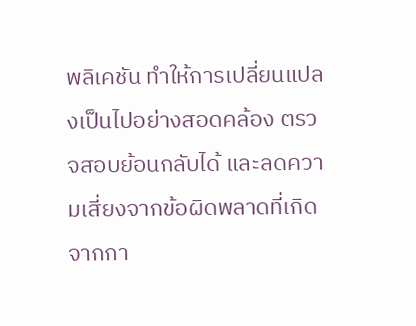พลิเคชัน ทำให้การเปลี่ยนแปลงเป็นไปอย่างสอดคล้อง ตรวจสอบย้อนกลับได้ และลดความเสี่ยงจากข้อผิดพลาดที่เกิดจากกา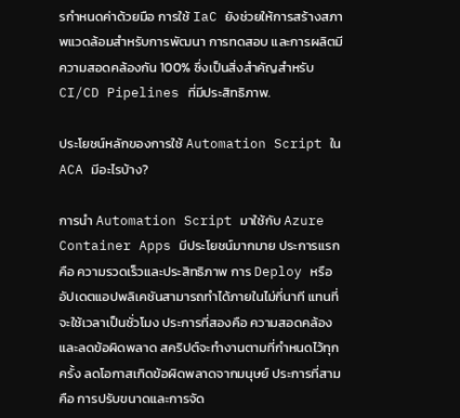รกำหนดค่าด้วยมือ การใช้ IaC ยังช่วยให้การสร้างสภาพแวดล้อมสำหรับการพัฒนา การทดสอบ และการผลิตมีความสอดคล้องกัน 100% ซึ่งเป็นสิ่งสำคัญสำหรับ CI/CD Pipelines ที่มีประสิทธิภาพ.

ประโยชน์หลักของการใช้ Automation Script ใน ACA มีอะไรบ้าง?

การนำ Automation Script มาใช้กับ Azure Container Apps มีประโยชน์มากมาย ประการแรกคือ ความรวดเร็วและประสิทธิภาพ การ Deploy หรืออัปเดตแอปพลิเคชันสามารถทำได้ภายในไม่กี่นาที แทนที่จะใช้เวลาเป็นชั่วโมง ประการที่สองคือ ความสอดคล้องและลดข้อผิดพลาด สคริปต์จะทำงานตามที่กำหนดไว้ทุกครั้ง ลดโอกาสเกิดข้อผิดพลาดจากมนุษย์ ประการที่สามคือ การปรับขนาดและการจัด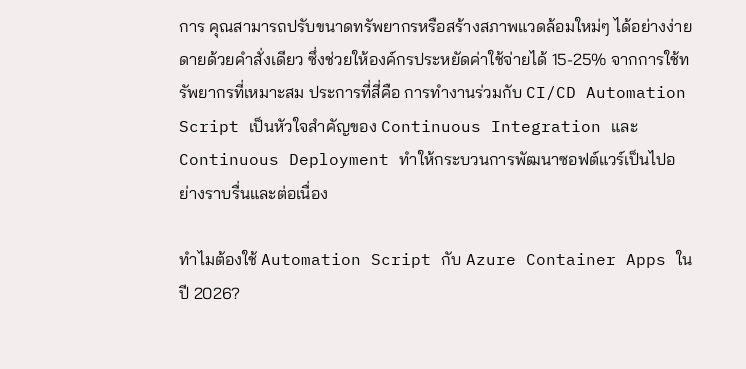การ คุณสามารถปรับขนาดทรัพยากรหรือสร้างสภาพแวดล้อมใหม่ๆ ได้อย่างง่ายดายด้วยคำสั่งเดียว ซึ่งช่วยให้องค์กรประหยัดค่าใช้จ่ายได้ 15-25% จากการใช้ทรัพยากรที่เหมาะสม ประการที่สี่คือ การทำงานร่วมกับ CI/CD Automation Script เป็นหัวใจสำคัญของ Continuous Integration และ Continuous Deployment ทำให้กระบวนการพัฒนาซอฟต์แวร์เป็นไปอย่างราบรื่นและต่อเนื่อง

ทำไมต้องใช้ Automation Script กับ Azure Container Apps ในปี 2026?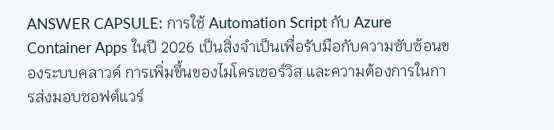ANSWER CAPSULE: การใช้ Automation Script กับ Azure Container Apps ในปี 2026 เป็นสิ่งจำเป็นเพื่อรับมือกับความซับซ้อนของระบบคลาวด์ การเพิ่มขึ้นของไมโครเซอร์วิส และความต้องการในการส่งมอบซอฟต์แวร์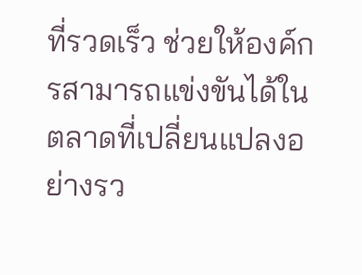ที่รวดเร็ว ช่วยให้องค์กรสามารถแข่งขันได้ในตลาดที่เปลี่ยนแปลงอย่างรว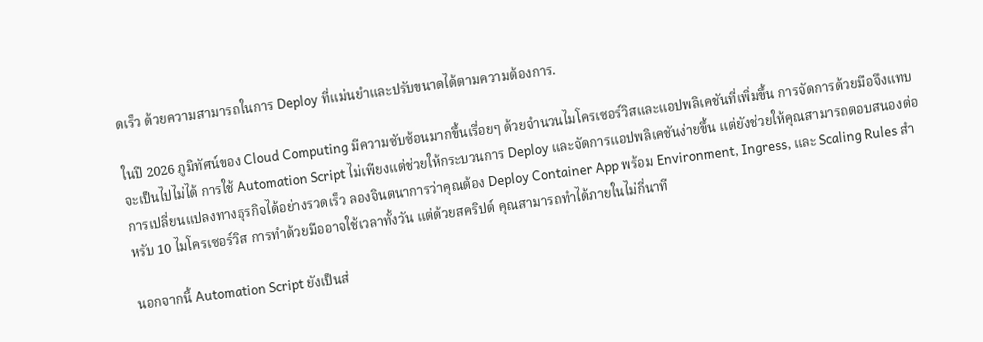ดเร็ว ด้วยความสามารถในการ Deploy ที่แม่นยำและปรับขนาดได้ตามความต้องการ.

ในปี 2026 ภูมิทัศน์ของ Cloud Computing มีความซับซ้อนมากขึ้นเรื่อยๆ ด้วยจำนวนไมโครเซอร์วิสและแอปพลิเคชันที่เพิ่มขึ้น การจัดการด้วยมือจึงแทบจะเป็นไปไม่ได้ การใช้ Automation Script ไม่เพียงแต่ช่วยให้กระบวนการ Deploy และจัดการแอปพลิเคชันง่ายขึ้น แต่ยังช่วยให้คุณสามารถตอบสนองต่อการเปลี่ยนแปลงทางธุรกิจได้อย่างรวดเร็ว ลองจินตนาการว่าคุณต้อง Deploy Container App พร้อม Environment, Ingress, และ Scaling Rules สำหรับ 10 ไมโครเซอร์วิส การทำด้วยมืออาจใช้เวลาทั้งวัน แต่ด้วยสคริปต์ คุณสามารถทำได้ภายในไม่กี่นาที

นอกจากนี้ Automation Script ยังเป็นส่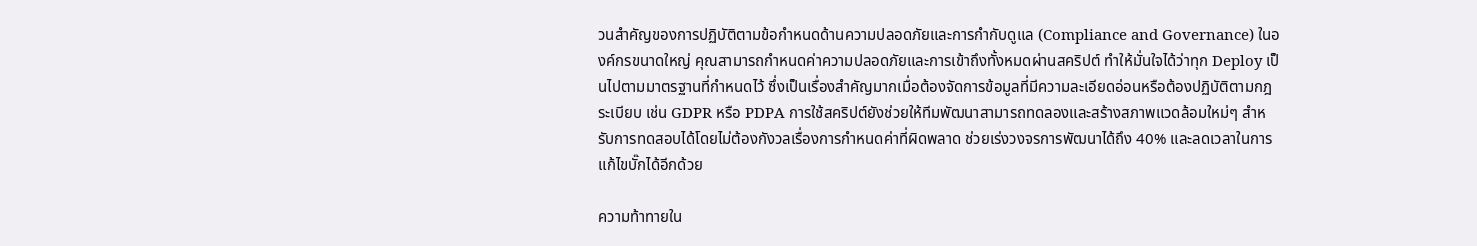วนสำคัญของการปฏิบัติตามข้อกำหนดด้านความปลอดภัยและการกำกับดูแล (Compliance and Governance) ในองค์กรขนาดใหญ่ คุณสามารถกำหนดค่าความปลอดภัยและการเข้าถึงทั้งหมดผ่านสคริปต์ ทำให้มั่นใจได้ว่าทุก Deploy เป็นไปตามมาตรฐานที่กำหนดไว้ ซึ่งเป็นเรื่องสำคัญมากเมื่อต้องจัดการข้อมูลที่มีความละเอียดอ่อนหรือต้องปฏิบัติตามกฎระเบียบ เช่น GDPR หรือ PDPA การใช้สคริปต์ยังช่วยให้ทีมพัฒนาสามารถทดลองและสร้างสภาพแวดล้อมใหม่ๆ สำหรับการทดสอบได้โดยไม่ต้องกังวลเรื่องการกำหนดค่าที่ผิดพลาด ช่วยเร่งวงจรการพัฒนาได้ถึง 40% และลดเวลาในการแก้ไขบั๊กได้อีกด้วย

ความท้าทายใน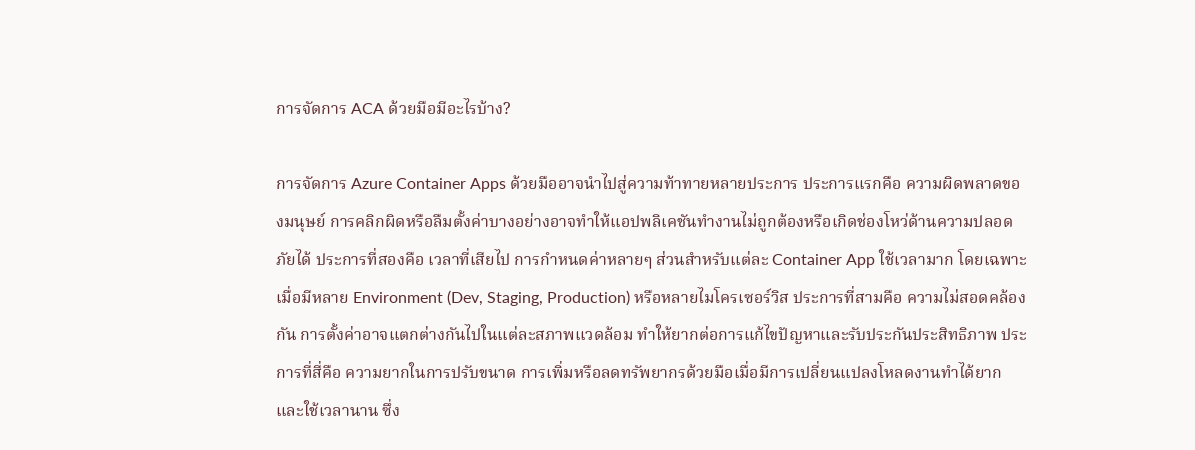การจัดการ ACA ด้วยมือมีอะไรบ้าง?

การจัดการ Azure Container Apps ด้วยมืออาจนำไปสู่ความท้าทายหลายประการ ประการแรกคือ ความผิดพลาดของมนุษย์ การคลิกผิดหรือลืมตั้งค่าบางอย่างอาจทำให้แอปพลิเคชันทำงานไม่ถูกต้องหรือเกิดช่องโหว่ด้านความปลอดภัยได้ ประการที่สองคือ เวลาที่เสียไป การกำหนดค่าหลายๆ ส่วนสำหรับแต่ละ Container App ใช้เวลามาก โดยเฉพาะเมื่อมีหลาย Environment (Dev, Staging, Production) หรือหลายไมโครเซอร์วิส ประการที่สามคือ ความไม่สอดคล้องกัน การตั้งค่าอาจแตกต่างกันไปในแต่ละสภาพแวดล้อม ทำให้ยากต่อการแก้ไขปัญหาและรับประกันประสิทธิภาพ ประการที่สี่คือ ความยากในการปรับขนาด การเพิ่มหรือลดทรัพยากรด้วยมือเมื่อมีการเปลี่ยนแปลงโหลดงานทำได้ยากและใช้เวลานาน ซึ่ง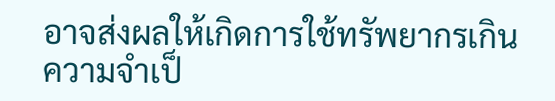อาจส่งผลให้เกิดการใช้ทรัพยากรเกินความจำเป็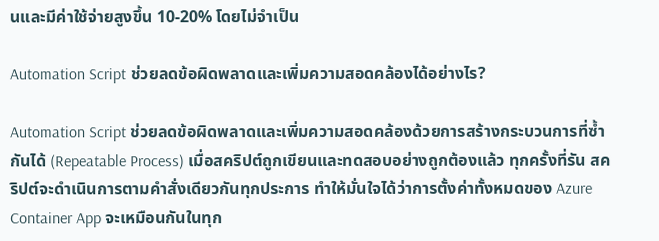นและมีค่าใช้จ่ายสูงขึ้น 10-20% โดยไม่จำเป็น

Automation Script ช่วยลดข้อผิดพลาดและเพิ่มความสอดคล้องได้อย่างไร?

Automation Script ช่วยลดข้อผิดพลาดและเพิ่มความสอดคล้องด้วยการสร้างกระบวนการที่ซ้ำกันได้ (Repeatable Process) เมื่อสคริปต์ถูกเขียนและทดสอบอย่างถูกต้องแล้ว ทุกครั้งที่รัน สคริปต์จะดำเนินการตามคำสั่งเดียวกันทุกประการ ทำให้มั่นใจได้ว่าการตั้งค่าทั้งหมดของ Azure Container App จะเหมือนกันในทุก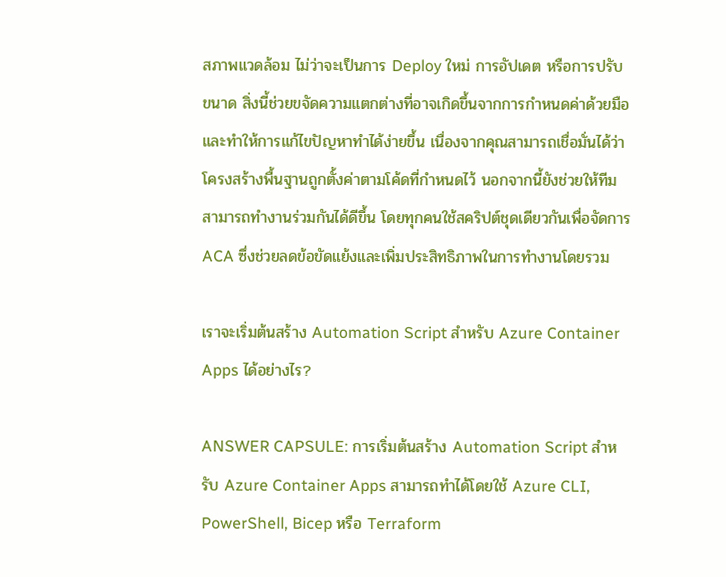สภาพแวดล้อม ไม่ว่าจะเป็นการ Deploy ใหม่ การอัปเดต หรือการปรับขนาด สิ่งนี้ช่วยขจัดความแตกต่างที่อาจเกิดขึ้นจากการกำหนดค่าด้วยมือ และทำให้การแก้ไขปัญหาทำได้ง่ายขึ้น เนื่องจากคุณสามารถเชื่อมั่นได้ว่าโครงสร้างพื้นฐานถูกตั้งค่าตามโค้ดที่กำหนดไว้ นอกจากนี้ยังช่วยให้ทีมสามารถทำงานร่วมกันได้ดีขึ้น โดยทุกคนใช้สคริปต์ชุดเดียวกันเพื่อจัดการ ACA ซึ่งช่วยลดข้อขัดแย้งและเพิ่มประสิทธิภาพในการทำงานโดยรวม

เราจะเริ่มต้นสร้าง Automation Script สำหรับ Azure Container Apps ได้อย่างไร?

ANSWER CAPSULE: การเริ่มต้นสร้าง Automation Script สำหรับ Azure Container Apps สามารถทำได้โดยใช้ Azure CLI, PowerShell, Bicep หรือ Terraform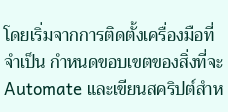โดยเริ่มจากการติดตั้งเครื่องมือที่จำเป็น กำหนดขอบเขตของสิ่งที่จะ Automate และเขียนสคริปต์สำห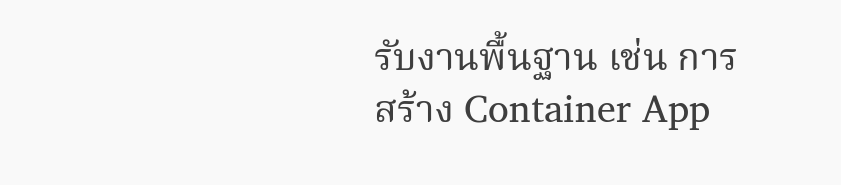รับงานพื้นฐาน เช่น การสร้าง Container App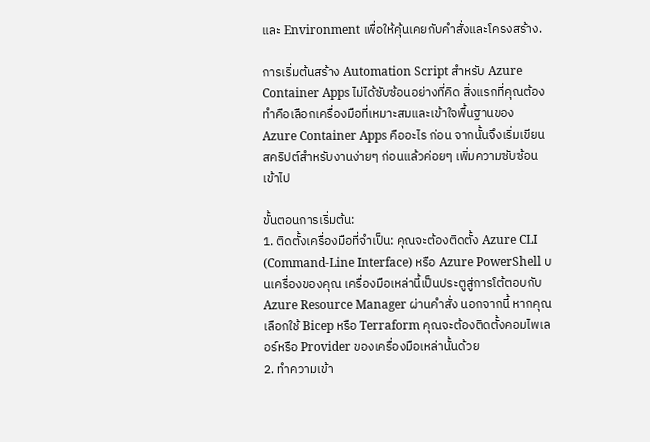และ Environment เพื่อให้คุ้นเคยกับคำสั่งและโครงสร้าง.

การเริ่มต้นสร้าง Automation Script สำหรับ Azure Container Apps ไม่ได้ซับซ้อนอย่างที่คิด สิ่งแรกที่คุณต้องทำคือเลือกเครื่องมือที่เหมาะสมและเข้าใจพื้นฐานของ Azure Container Apps คืออะไร ก่อน จากนั้นจึงเริ่มเขียนสคริปต์สำหรับงานง่ายๆ ก่อนแล้วค่อยๆ เพิ่มความซับซ้อนเข้าไป

ขั้นตอนการเริ่มต้น:
1. ติดตั้งเครื่องมือที่จำเป็น: คุณจะต้องติดตั้ง Azure CLI (Command-Line Interface) หรือ Azure PowerShell บนเครื่องของคุณ เครื่องมือเหล่านี้เป็นประตูสู่การโต้ตอบกับ Azure Resource Manager ผ่านคำสั่ง นอกจากนี้ หากคุณเลือกใช้ Bicep หรือ Terraform คุณจะต้องติดตั้งคอมไพเลอร์หรือ Provider ของเครื่องมือเหล่านั้นด้วย
2. ทำความเข้า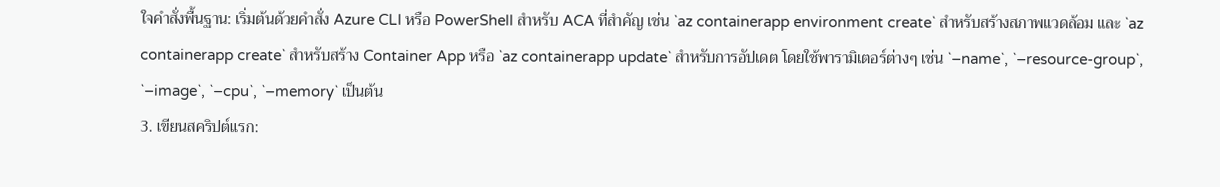ใจคำสั่งพื้นฐาน: เริ่มต้นด้วยคำสั่ง Azure CLI หรือ PowerShell สำหรับ ACA ที่สำคัญ เช่น `az containerapp environment create` สำหรับสร้างสภาพแวดล้อม และ `az containerapp create` สำหรับสร้าง Container App หรือ `az containerapp update` สำหรับการอัปเดต โดยใช้พารามิเตอร์ต่างๆ เช่น `–name`, `–resource-group`, `–image`, `–cpu`, `–memory` เป็นต้น
3. เขียนสคริปต์แรก: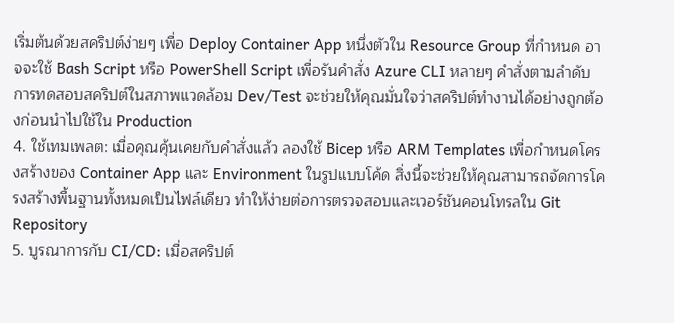เริ่มต้นด้วยสคริปต์ง่ายๆ เพื่อ Deploy Container App หนึ่งตัวใน Resource Group ที่กำหนด อาจจะใช้ Bash Script หรือ PowerShell Script เพื่อรันคำสั่ง Azure CLI หลายๆ คำสั่งตามลำดับ การทดสอบสคริปต์ในสภาพแวดล้อม Dev/Test จะช่วยให้คุณมั่นใจว่าสคริปต์ทำงานได้อย่างถูกต้องก่อนนำไปใช้ใน Production
4. ใช้เทมเพลต: เมื่อคุณคุ้นเคยกับคำสั่งแล้ว ลองใช้ Bicep หรือ ARM Templates เพื่อกำหนดโครงสร้างของ Container App และ Environment ในรูปแบบโค้ด สิ่งนี้จะช่วยให้คุณสามารถจัดการโครงสร้างพื้นฐานทั้งหมดเป็นไฟล์เดียว ทำให้ง่ายต่อการตรวจสอบและเวอร์ชันคอนโทรลใน Git Repository
5. บูรณาการกับ CI/CD: เมื่อสคริปต์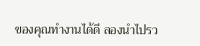ของคุณทำงานได้ดี ลองนำไปรว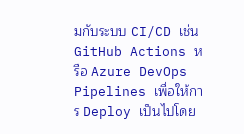มกับระบบ CI/CD เช่น GitHub Actions หรือ Azure DevOps Pipelines เพื่อให้การ Deploy เป็นไปโดย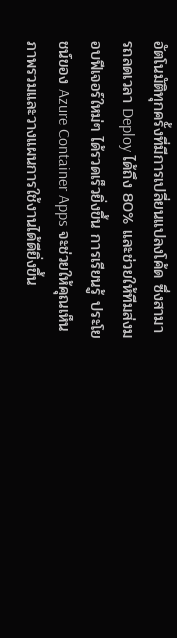อัตโนมัติทุกครั้งที่มีการเปลี่ยนแปลงโค้ด ซึ่งสามารถลดเวลา Deploy ได้ถึง 80% และช่วยให้ทีมส่งมอบฟีเจอร์ใหม่ๆ ได้รวดเร็วยิ่งขึ้น การเรียนรู้ ประโยชน์ของ Azure Container Apps จะช่วยให้คุณเห็นภาพรวมและวางแผนการใช้งานได้ดียิ่งขึ้น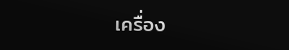เครื่อง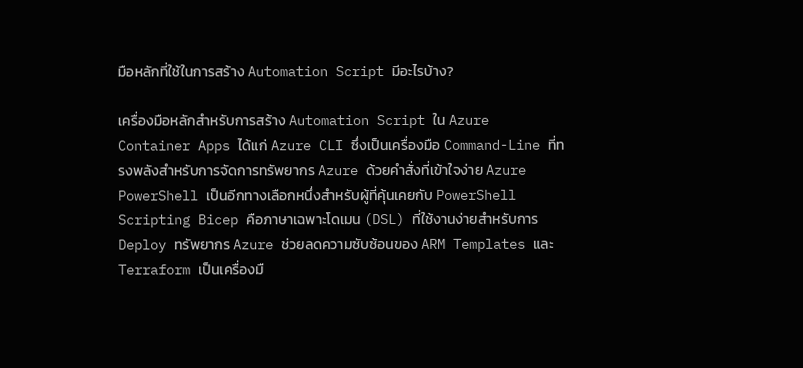มือหลักที่ใช้ในการสร้าง Automation Script มีอะไรบ้าง?

เครื่องมือหลักสำหรับการสร้าง Automation Script ใน Azure Container Apps ได้แก่ Azure CLI ซึ่งเป็นเครื่องมือ Command-Line ที่ทรงพลังสำหรับการจัดการทรัพยากร Azure ด้วยคำสั่งที่เข้าใจง่าย Azure PowerShell เป็นอีกทางเลือกหนึ่งสำหรับผู้ที่คุ้นเคยกับ PowerShell Scripting Bicep คือภาษาเฉพาะโดเมน (DSL) ที่ใช้งานง่ายสำหรับการ Deploy ทรัพยากร Azure ช่วยลดความซับซ้อนของ ARM Templates และ Terraform เป็นเครื่องมื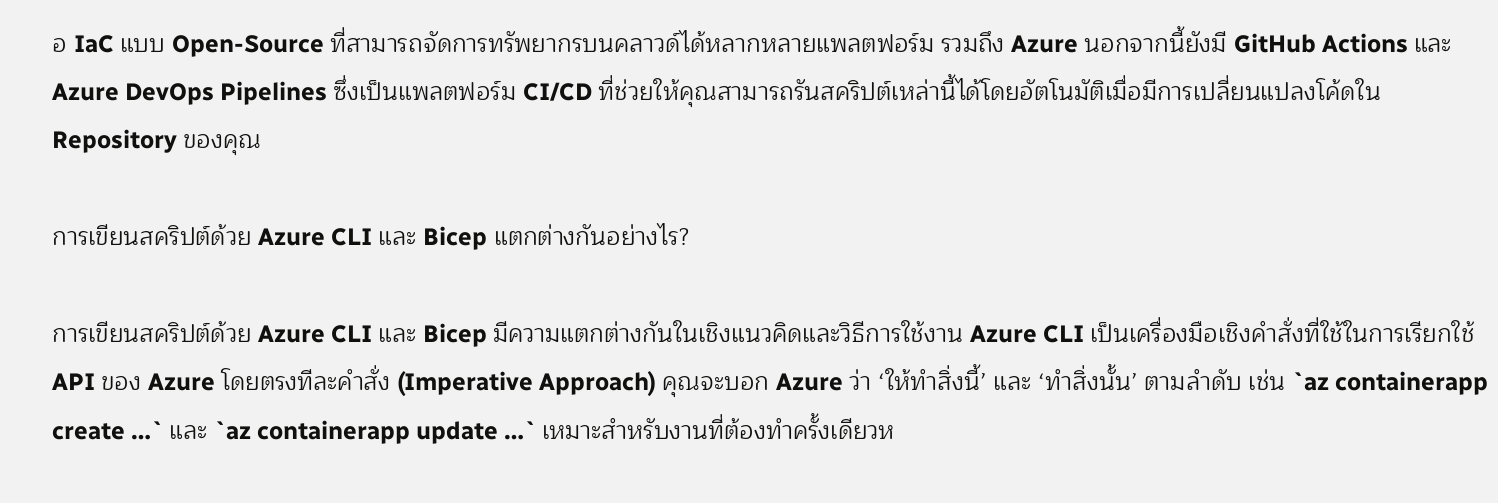อ IaC แบบ Open-Source ที่สามารถจัดการทรัพยากรบนคลาวด์ได้หลากหลายแพลตฟอร์ม รวมถึง Azure นอกจากนี้ยังมี GitHub Actions และ Azure DevOps Pipelines ซึ่งเป็นแพลตฟอร์ม CI/CD ที่ช่วยให้คุณสามารถรันสคริปต์เหล่านี้ได้โดยอัตโนมัติเมื่อมีการเปลี่ยนแปลงโค้ดใน Repository ของคุณ

การเขียนสคริปต์ด้วย Azure CLI และ Bicep แตกต่างกันอย่างไร?

การเขียนสคริปต์ด้วย Azure CLI และ Bicep มีความแตกต่างกันในเชิงแนวคิดและวิธีการใช้งาน Azure CLI เป็นเครื่องมือเชิงคำสั่งที่ใช้ในการเรียกใช้ API ของ Azure โดยตรงทีละคำสั่ง (Imperative Approach) คุณจะบอก Azure ว่า ‘ให้ทำสิ่งนี้’ และ ‘ทำสิ่งนั้น’ ตามลำดับ เช่น `az containerapp create …` และ `az containerapp update …` เหมาะสำหรับงานที่ต้องทำครั้งเดียวห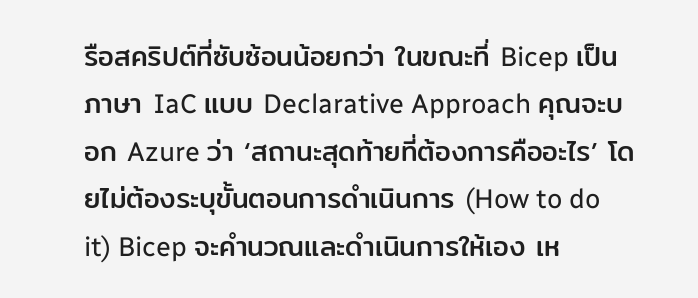รือสคริปต์ที่ซับซ้อนน้อยกว่า ในขณะที่ Bicep เป็นภาษา IaC แบบ Declarative Approach คุณจะบอก Azure ว่า ‘สถานะสุดท้ายที่ต้องการคืออะไร’ โดยไม่ต้องระบุขั้นตอนการดำเนินการ (How to do it) Bicep จะคำนวณและดำเนินการให้เอง เห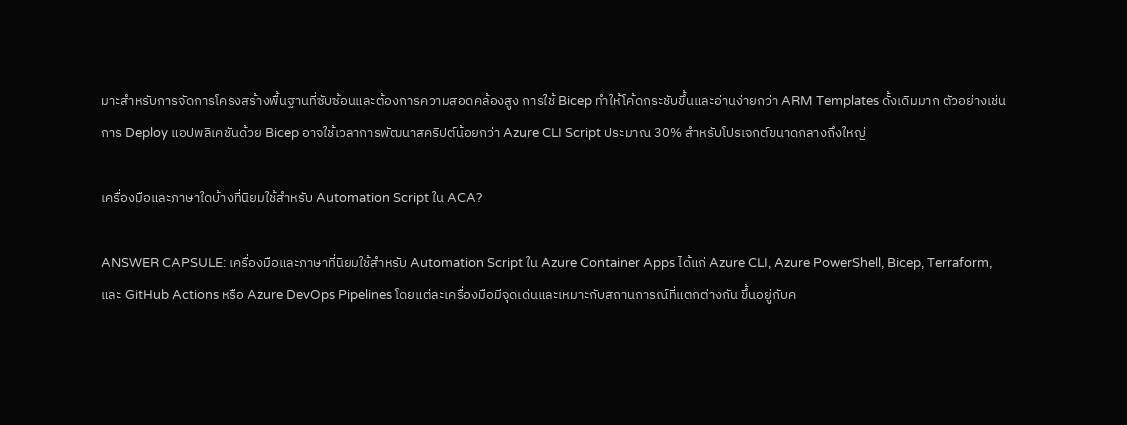มาะสำหรับการจัดการโครงสร้างพื้นฐานที่ซับซ้อนและต้องการความสอดคล้องสูง การใช้ Bicep ทำให้โค้ดกระชับขึ้นและอ่านง่ายกว่า ARM Templates ดั้งเดิมมาก ตัวอย่างเช่น การ Deploy แอปพลิเคชันด้วย Bicep อาจใช้เวลาการพัฒนาสคริปต์น้อยกว่า Azure CLI Script ประมาณ 30% สำหรับโปรเจกต์ขนาดกลางถึงใหญ่

เครื่องมือและภาษาใดบ้างที่นิยมใช้สำหรับ Automation Script ใน ACA?

ANSWER CAPSULE: เครื่องมือและภาษาที่นิยมใช้สำหรับ Automation Script ใน Azure Container Apps ได้แก่ Azure CLI, Azure PowerShell, Bicep, Terraform, และ GitHub Actions หรือ Azure DevOps Pipelines โดยแต่ละเครื่องมือมีจุดเด่นและเหมาะกับสถานการณ์ที่แตกต่างกัน ขึ้นอยู่กับค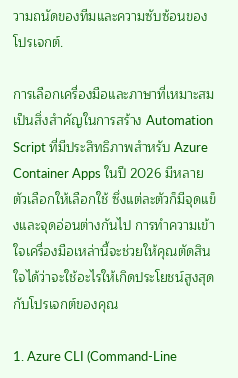วามถนัดของทีมและความซับซ้อนของโปรเจกต์.

การเลือกเครื่องมือและภาษาที่เหมาะสมเป็นสิ่งสำคัญในการสร้าง Automation Script ที่มีประสิทธิภาพสำหรับ Azure Container Apps ในปี 2026 มีหลายตัวเลือกให้เลือกใช้ ซึ่งแต่ละตัวก็มีจุดแข็งและจุดอ่อนต่างกันไป การทำความเข้าใจเครื่องมือเหล่านี้จะช่วยให้คุณตัดสินใจได้ว่าจะใช้อะไรให้เกิดประโยชน์สูงสุดกับโปรเจกต์ของคุณ

1. Azure CLI (Command-Line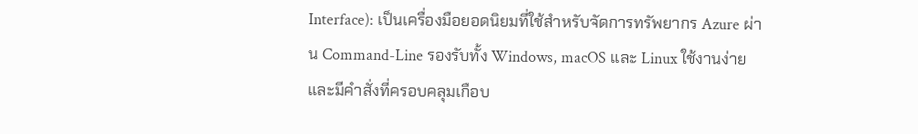Interface): เป็นเครื่องมือยอดนิยมที่ใช้สำหรับจัดการทรัพยากร Azure ผ่าน Command-Line รองรับทั้ง Windows, macOS และ Linux ใช้งานง่ายและมีคำสั่งที่ครอบคลุมเกือบ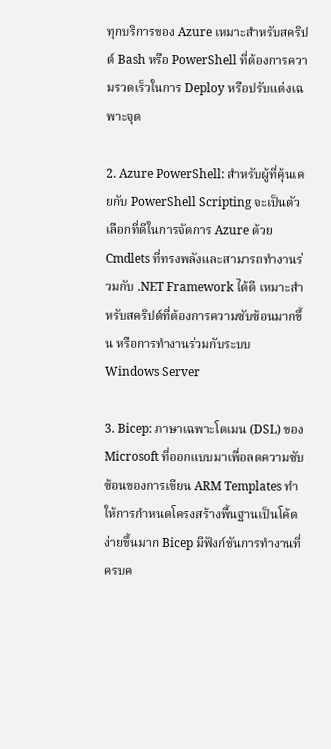ทุกบริการของ Azure เหมาะสำหรับสคริปต์ Bash หรือ PowerShell ที่ต้องการความรวดเร็วในการ Deploy หรือปรับแต่งเฉพาะจุด

2. Azure PowerShell: สำหรับผู้ที่คุ้นเคยกับ PowerShell Scripting จะเป็นตัวเลือกที่ดีในการจัดการ Azure ด้วย Cmdlets ที่ทรงพลังและสามารถทำงานร่วมกับ .NET Framework ได้ดี เหมาะสำหรับสคริปต์ที่ต้องการความซับซ้อนมากขึ้น หรือการทำงานร่วมกับระบบ Windows Server

3. Bicep: ภาษาเฉพาะโดเมน (DSL) ของ Microsoft ที่ออกแบบมาเพื่อลดความซับซ้อนของการเขียน ARM Templates ทำให้การกำหนดโครงสร้างพื้นฐานเป็นโค้ดง่ายขึ้นมาก Bicep มีฟังก์ชันการทำงานที่ครบค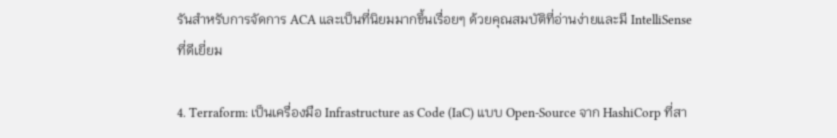รันสำหรับการจัดการ ACA และเป็นที่นิยมมากขึ้นเรื่อยๆ ด้วยคุณสมบัติที่อ่านง่ายและมี IntelliSense ที่ดีเยี่ยม

4. Terraform: เป็นเครื่องมือ Infrastructure as Code (IaC) แบบ Open-Source จาก HashiCorp ที่สา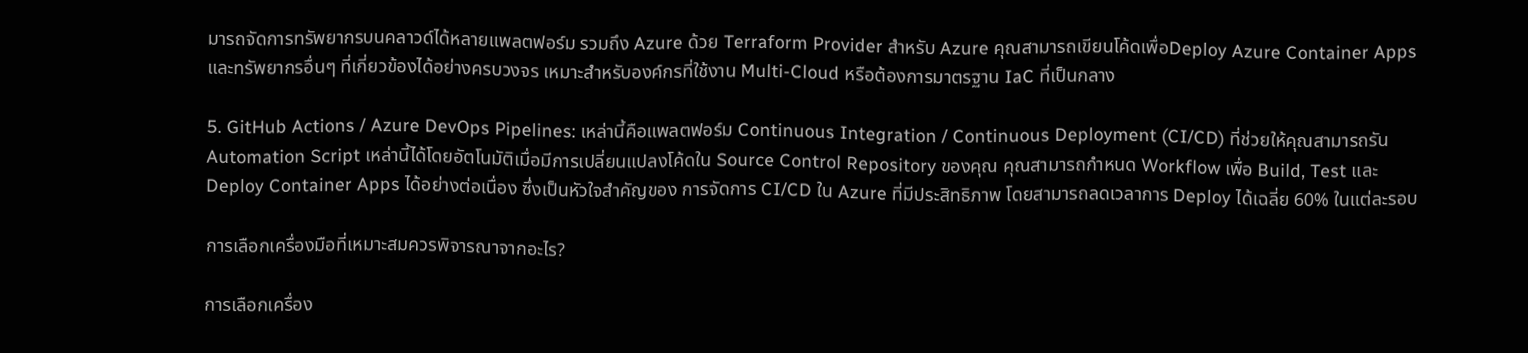มารถจัดการทรัพยากรบนคลาวด์ได้หลายแพลตฟอร์ม รวมถึง Azure ด้วย Terraform Provider สำหรับ Azure คุณสามารถเขียนโค้ดเพื่อDeploy Azure Container Apps และทรัพยากรอื่นๆ ที่เกี่ยวข้องได้อย่างครบวงจร เหมาะสำหรับองค์กรที่ใช้งาน Multi-Cloud หรือต้องการมาตรฐาน IaC ที่เป็นกลาง

5. GitHub Actions / Azure DevOps Pipelines: เหล่านี้คือแพลตฟอร์ม Continuous Integration / Continuous Deployment (CI/CD) ที่ช่วยให้คุณสามารถรัน Automation Script เหล่านี้ได้โดยอัตโนมัติเมื่อมีการเปลี่ยนแปลงโค้ดใน Source Control Repository ของคุณ คุณสามารถกำหนด Workflow เพื่อ Build, Test และ Deploy Container Apps ได้อย่างต่อเนื่อง ซึ่งเป็นหัวใจสำคัญของ การจัดการ CI/CD ใน Azure ที่มีประสิทธิภาพ โดยสามารถลดเวลาการ Deploy ได้เฉลี่ย 60% ในแต่ละรอบ

การเลือกเครื่องมือที่เหมาะสมควรพิจารณาจากอะไร?

การเลือกเครื่อง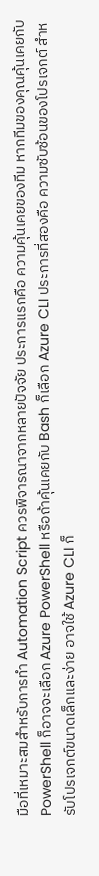มือที่เหมาะสมสำหรับการทำ Automation Script ควรพิจารณาจากหลายปัจจัย ประการแรกคือ ความคุ้นเคยของทีม หากทีมของคุณคุ้นเคยกับ PowerShell ก็อาจจะเลือก Azure PowerShell หรือถ้าคุ้นเคยกับ Bash ก็เลือก Azure CLI ประการที่สองคือ ความซับซ้อนของโปรเจกต์ สำหรับโปรเจกต์ขนาดเล็กและง่าย อาจใช้ Azure CLI ก็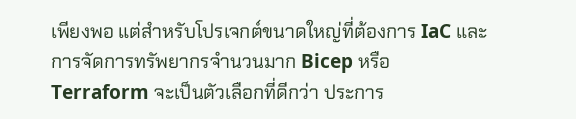เพียงพอ แต่สำหรับโปรเจกต์ขนาดใหญ่ที่ต้องการ IaC และการจัดการทรัพยากรจำนวนมาก Bicep หรือ Terraform จะเป็นตัวเลือกที่ดีกว่า ประการ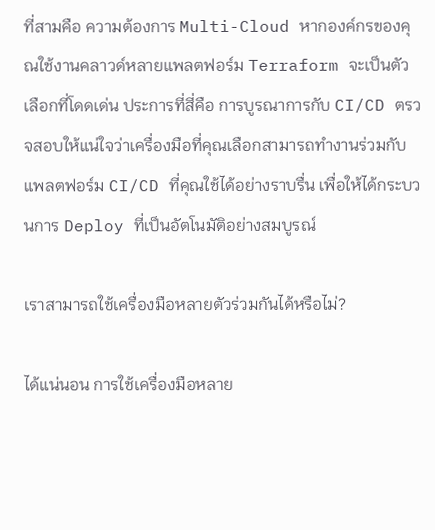ที่สามคือ ความต้องการ Multi-Cloud หากองค์กรของคุณใช้งานคลาวด์หลายแพลตฟอร์ม Terraform จะเป็นตัวเลือกที่โดดเด่น ประการที่สี่คือ การบูรณาการกับ CI/CD ตรวจสอบให้แน่ใจว่าเครื่องมือที่คุณเลือกสามารถทำงานร่วมกับแพลตฟอร์ม CI/CD ที่คุณใช้ได้อย่างราบรื่น เพื่อให้ได้กระบวนการ Deploy ที่เป็นอัตโนมัติอย่างสมบูรณ์

เราสามารถใช้เครื่องมือหลายตัวร่วมกันได้หรือไม่?

ได้แน่นอน การใช้เครื่องมือหลาย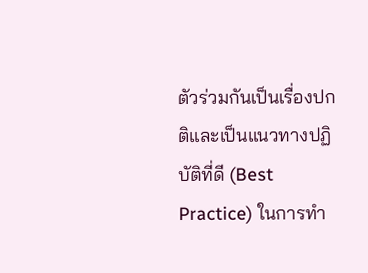ตัวร่วมกันเป็นเรื่องปกติและเป็นแนวทางปฏิบัติที่ดี (Best Practice) ในการทำ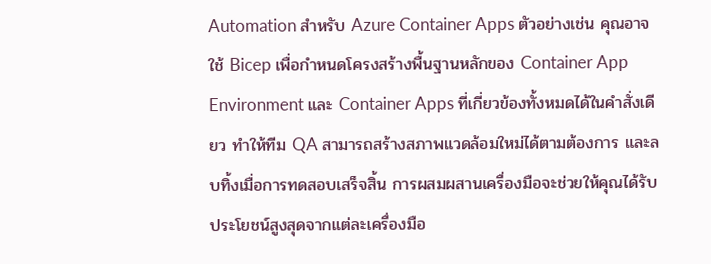Automation สำหรับ Azure Container Apps ตัวอย่างเช่น คุณอาจใช้ Bicep เพื่อกำหนดโครงสร้างพื้นฐานหลักของ Container App Environment และ Container Apps ที่เกี่ยวข้องทั้งหมดได้ในคำสั่งเดียว ทำให้ทีม QA สามารถสร้างสภาพแวดล้อมใหม่ได้ตามต้องการ และลบทิ้งเมื่อการทดสอบเสร็จสิ้น การผสมผสานเครื่องมือจะช่วยให้คุณได้รับประโยชน์สูงสุดจากแต่ละเครื่องมือ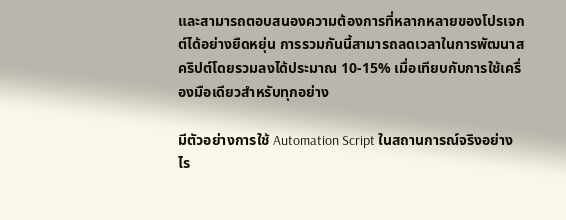และสามารถตอบสนองความต้องการที่หลากหลายของโปรเจกต์ได้อย่างยืดหยุ่น การรวมกันนี้สามารถลดเวลาในการพัฒนาสคริปต์โดยรวมลงได้ประมาณ 10-15% เมื่อเทียบกับการใช้เครื่องมือเดียวสำหรับทุกอย่าง

มีตัวอย่างการใช้ Automation Script ในสถานการณ์จริงอย่างไร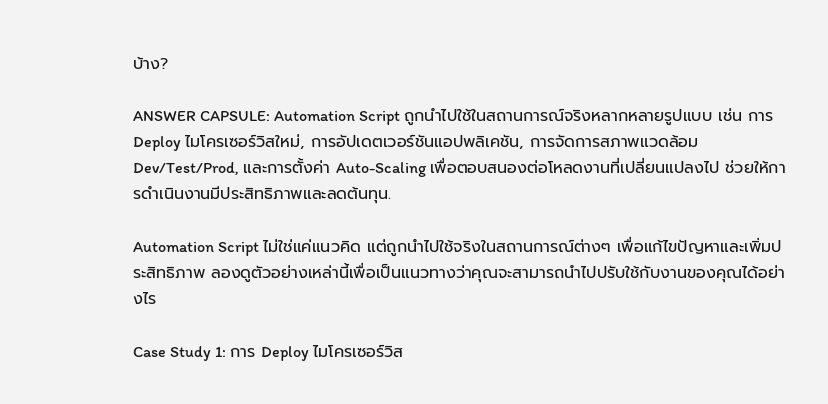บ้าง?

ANSWER CAPSULE: Automation Script ถูกนำไปใช้ในสถานการณ์จริงหลากหลายรูปแบบ เช่น การ Deploy ไมโครเซอร์วิสใหม่, การอัปเดตเวอร์ชันแอปพลิเคชัน, การจัดการสภาพแวดล้อม Dev/Test/Prod, และการตั้งค่า Auto-Scaling เพื่อตอบสนองต่อโหลดงานที่เปลี่ยนแปลงไป ช่วยให้การดำเนินงานมีประสิทธิภาพและลดต้นทุน.

Automation Script ไม่ใช่แค่แนวคิด แต่ถูกนำไปใช้จริงในสถานการณ์ต่างๆ เพื่อแก้ไขปัญหาและเพิ่มประสิทธิภาพ ลองดูตัวอย่างเหล่านี้เพื่อเป็นแนวทางว่าคุณจะสามารถนำไปปรับใช้กับงานของคุณได้อย่างไร

Case Study 1: การ Deploy ไมโครเซอร์วิส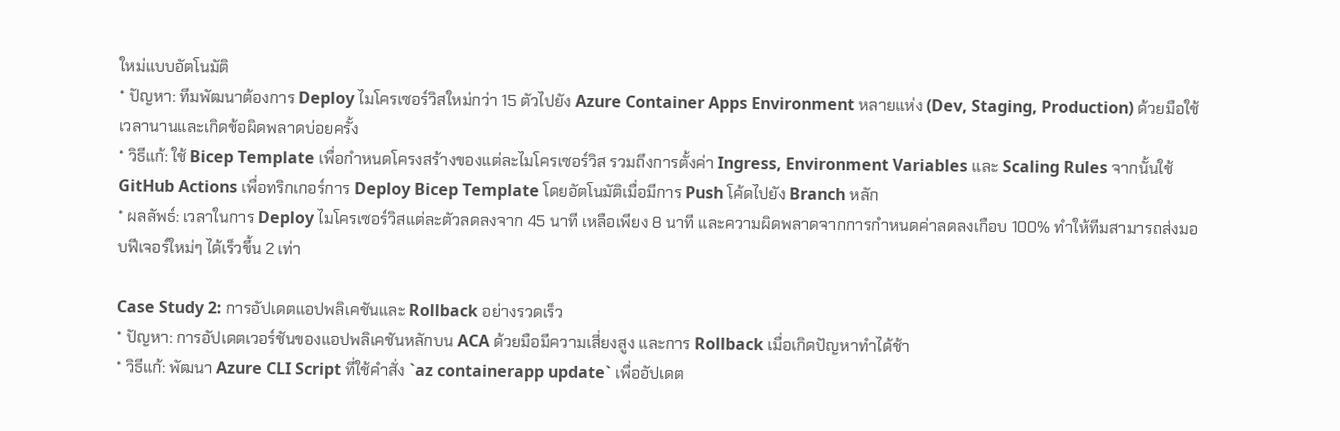ใหม่แบบอัตโนมัติ
* ปัญหา: ทีมพัฒนาต้องการ Deploy ไมโครเซอร์วิสใหม่กว่า 15 ตัวไปยัง Azure Container Apps Environment หลายแห่ง (Dev, Staging, Production) ด้วยมือใช้เวลานานและเกิดข้อผิดพลาดบ่อยครั้ง
* วิธีแก้: ใช้ Bicep Template เพื่อกำหนดโครงสร้างของแต่ละไมโครเซอร์วิส รวมถึงการตั้งค่า Ingress, Environment Variables และ Scaling Rules จากนั้นใช้ GitHub Actions เพื่อทริกเกอร์การ Deploy Bicep Template โดยอัตโนมัติเมื่อมีการ Push โค้ดไปยัง Branch หลัก
* ผลลัพธ์: เวลาในการ Deploy ไมโครเซอร์วิสแต่ละตัวลดลงจาก 45 นาที เหลือเพียง 8 นาที และความผิดพลาดจากการกำหนดค่าลดลงเกือบ 100% ทำให้ทีมสามารถส่งมอบฟีเจอร์ใหม่ๆ ได้เร็วขึ้น 2 เท่า

Case Study 2: การอัปเดตแอปพลิเคชันและ Rollback อย่างรวดเร็ว
* ปัญหา: การอัปเดตเวอร์ชันของแอปพลิเคชันหลักบน ACA ด้วยมือมีความเสี่ยงสูง และการ Rollback เมื่อเกิดปัญหาทำได้ช้า
* วิธีแก้: พัฒนา Azure CLI Script ที่ใช้คำสั่ง `az containerapp update` เพื่ออัปเดต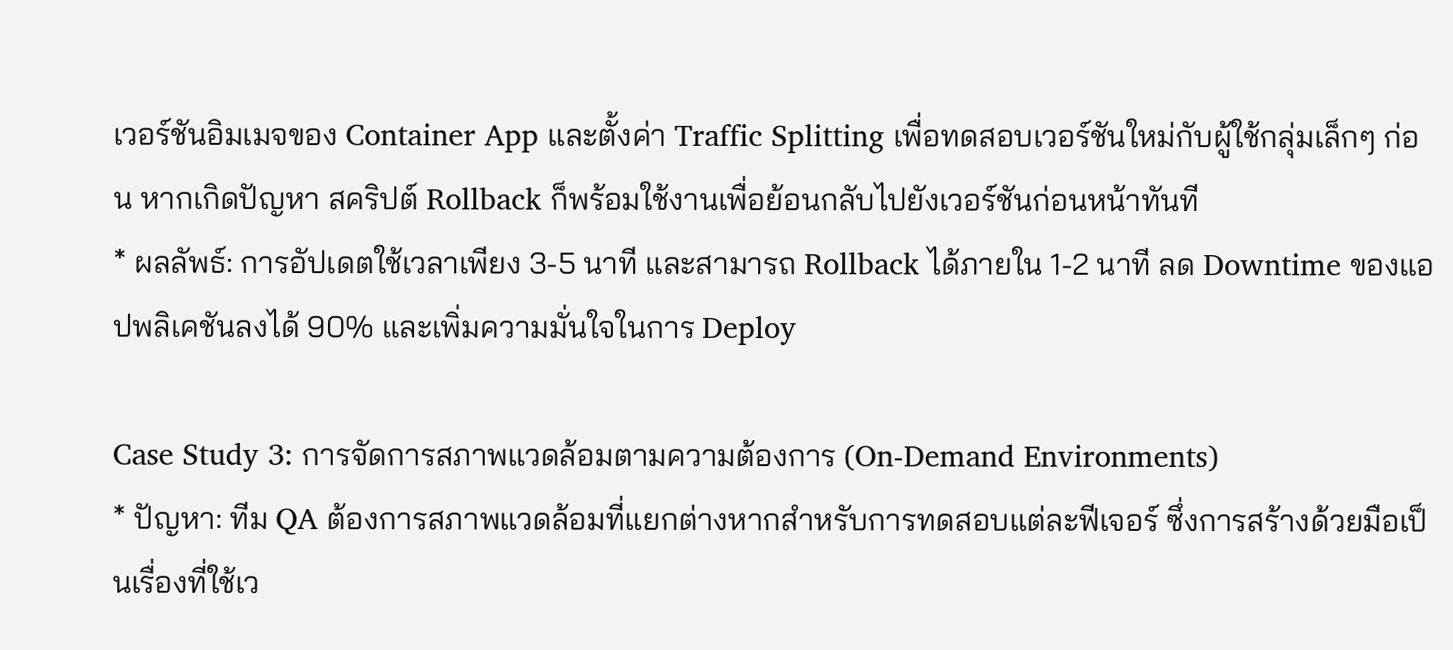เวอร์ชันอิมเมจของ Container App และตั้งค่า Traffic Splitting เพื่อทดสอบเวอร์ชันใหม่กับผู้ใช้กลุ่มเล็กๆ ก่อน หากเกิดปัญหา สคริปต์ Rollback ก็พร้อมใช้งานเพื่อย้อนกลับไปยังเวอร์ชันก่อนหน้าทันที
* ผลลัพธ์: การอัปเดตใช้เวลาเพียง 3-5 นาที และสามารถ Rollback ได้ภายใน 1-2 นาที ลด Downtime ของแอปพลิเคชันลงได้ 90% และเพิ่มความมั่นใจในการ Deploy

Case Study 3: การจัดการสภาพแวดล้อมตามความต้องการ (On-Demand Environments)
* ปัญหา: ทีม QA ต้องการสภาพแวดล้อมที่แยกต่างหากสำหรับการทดสอบแต่ละฟีเจอร์ ซึ่งการสร้างด้วยมือเป็นเรื่องที่ใช้เว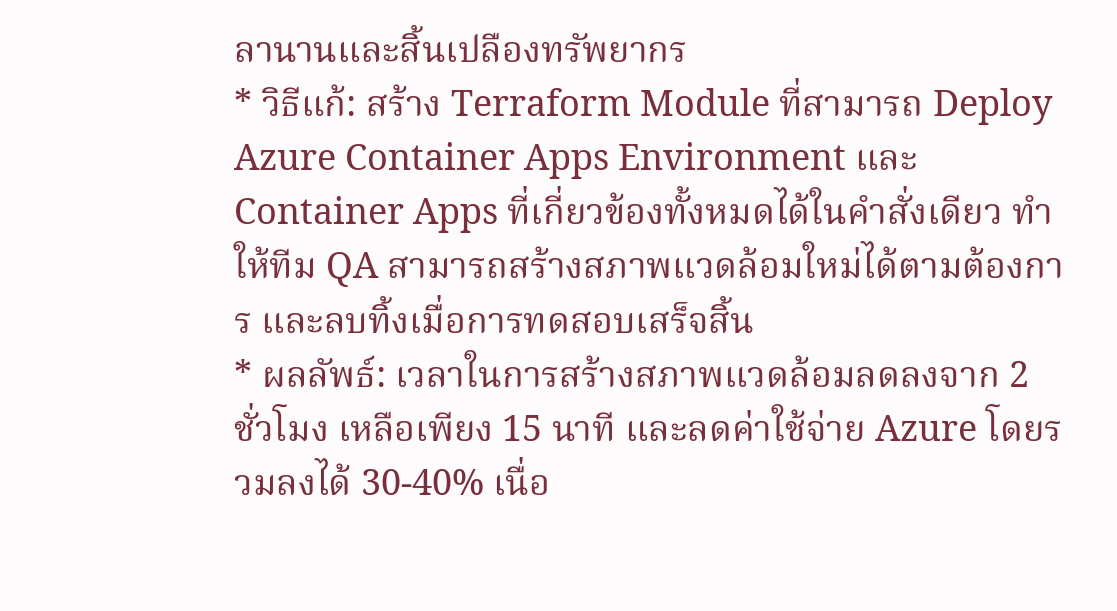ลานานและสิ้นเปลืองทรัพยากร
* วิธีแก้: สร้าง Terraform Module ที่สามารถ Deploy Azure Container Apps Environment และ Container Apps ที่เกี่ยวข้องทั้งหมดได้ในคำสั่งเดียว ทำให้ทีม QA สามารถสร้างสภาพแวดล้อมใหม่ได้ตามต้องการ และลบทิ้งเมื่อการทดสอบเสร็จสิ้น
* ผลลัพธ์: เวลาในการสร้างสภาพแวดล้อมลดลงจาก 2 ชั่วโมง เหลือเพียง 15 นาที และลดค่าใช้จ่าย Azure โดยรวมลงได้ 30-40% เนื่อ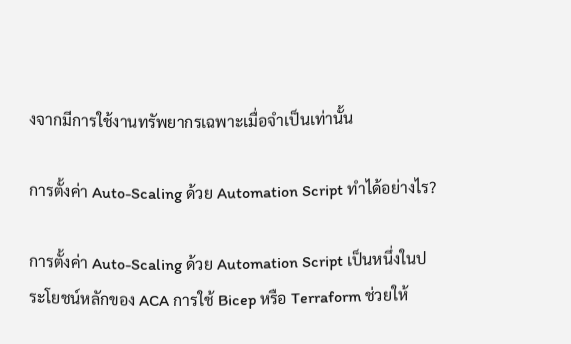งจากมีการใช้งานทรัพยากรเฉพาะเมื่อจำเป็นเท่านั้น

การตั้งค่า Auto-Scaling ด้วย Automation Script ทำได้อย่างไร?

การตั้งค่า Auto-Scaling ด้วย Automation Script เป็นหนึ่งในประโยชน์หลักของ ACA การใช้ Bicep หรือ Terraform ช่วยให้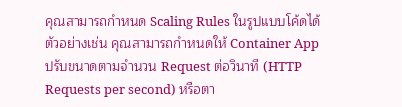คุณสามารถกำหนด Scaling Rules ในรูปแบบโค้ดได้ ตัวอย่างเช่น คุณสามารถกำหนดให้ Container App ปรับขนาดตามจำนวน Request ต่อวินาที (HTTP Requests per second) หรือตา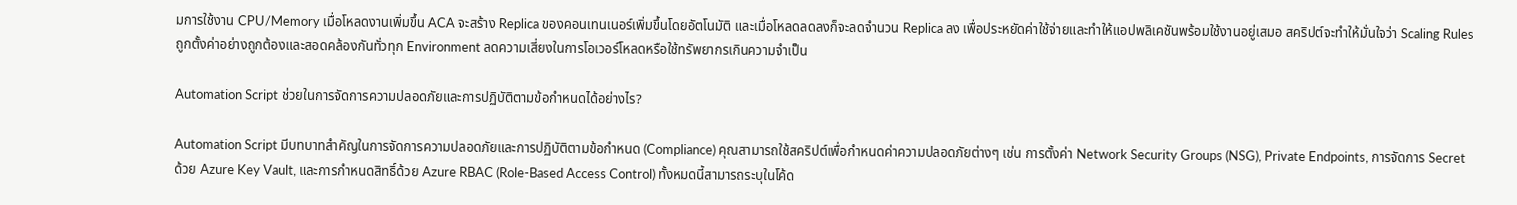มการใช้งาน CPU/Memory เมื่อโหลดงานเพิ่มขึ้น ACA จะสร้าง Replica ของคอนเทนเนอร์เพิ่มขึ้นโดยอัตโนมัติ และเมื่อโหลดลดลงก็จะลดจำนวน Replica ลง เพื่อประหยัดค่าใช้จ่ายและทำให้แอปพลิเคชันพร้อมใช้งานอยู่เสมอ สคริปต์จะทำให้มั่นใจว่า Scaling Rules ถูกตั้งค่าอย่างถูกต้องและสอดคล้องกันทั่วทุก Environment ลดความเสี่ยงในการโอเวอร์โหลดหรือใช้ทรัพยากรเกินความจำเป็น

Automation Script ช่วยในการจัดการความปลอดภัยและการปฏิบัติตามข้อกำหนดได้อย่างไร?

Automation Script มีบทบาทสำคัญในการจัดการความปลอดภัยและการปฏิบัติตามข้อกำหนด (Compliance) คุณสามารถใช้สคริปต์เพื่อกำหนดค่าความปลอดภัยต่างๆ เช่น การตั้งค่า Network Security Groups (NSG), Private Endpoints, การจัดการ Secret ด้วย Azure Key Vault, และการกำหนดสิทธิ์ด้วย Azure RBAC (Role-Based Access Control) ทั้งหมดนี้สามารถระบุในโค้ด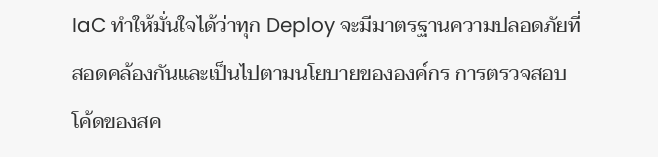IaC ทำให้มั่นใจได้ว่าทุก Deploy จะมีมาตรฐานความปลอดภัยที่สอดคล้องกันและเป็นไปตามนโยบายขององค์กร การตรวจสอบโค้ดของสค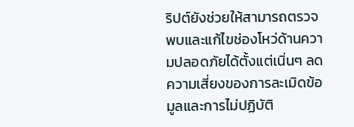ริปต์ยังช่วยให้สามารถตรวจพบและแก้ไขช่องโหว่ด้านความปลอดภัยได้ตั้งแต่เนิ่นๆ ลดความเสี่ยงของการละเมิดข้อมูลและการไม่ปฏิบัติ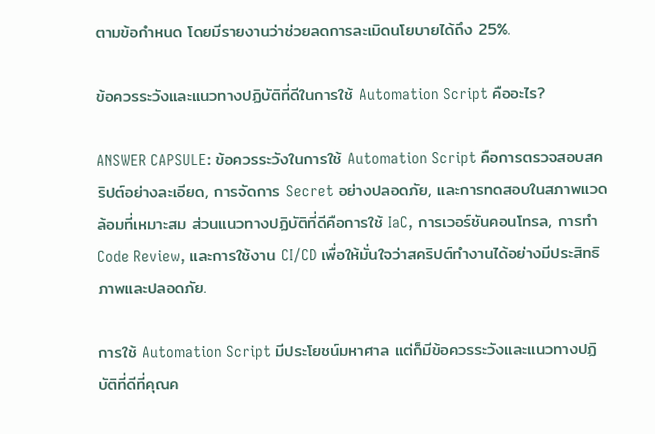ตามข้อกำหนด โดยมีรายงานว่าช่วยลดการละเมิดนโยบายได้ถึง 25%.

ข้อควรระวังและแนวทางปฏิบัติที่ดีในการใช้ Automation Script คืออะไร?

ANSWER CAPSULE: ข้อควรระวังในการใช้ Automation Script คือการตรวจสอบสคริปต์อย่างละเอียด, การจัดการ Secret อย่างปลอดภัย, และการทดสอบในสภาพแวดล้อมที่เหมาะสม ส่วนแนวทางปฏิบัติที่ดีคือการใช้ IaC, การเวอร์ชันคอนโทรล, การทำ Code Review, และการใช้งาน CI/CD เพื่อให้มั่นใจว่าสคริปต์ทำงานได้อย่างมีประสิทธิภาพและปลอดภัย.

การใช้ Automation Script มีประโยชน์มหาศาล แต่ก็มีข้อควรระวังและแนวทางปฏิบัติที่ดีที่คุณค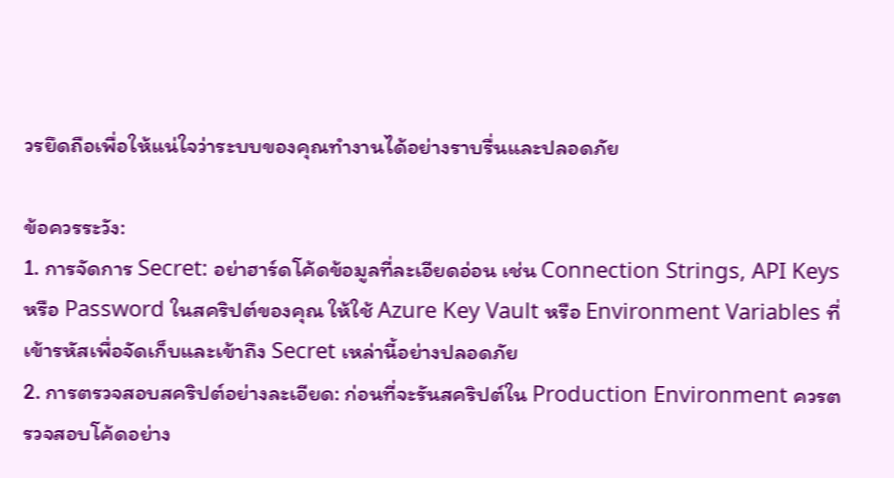วรยึดถือเพื่อให้แน่ใจว่าระบบของคุณทำงานได้อย่างราบรื่นและปลอดภัย

ข้อควรระวัง:
1. การจัดการ Secret: อย่าฮาร์ดโค้ดข้อมูลที่ละเอียดอ่อน เช่น Connection Strings, API Keys หรือ Password ในสคริปต์ของคุณ ให้ใช้ Azure Key Vault หรือ Environment Variables ที่เข้ารหัสเพื่อจัดเก็บและเข้าถึง Secret เหล่านี้อย่างปลอดภัย
2. การตรวจสอบสคริปต์อย่างละเอียด: ก่อนที่จะรันสคริปต์ใน Production Environment ควรตรวจสอบโค้ดอย่าง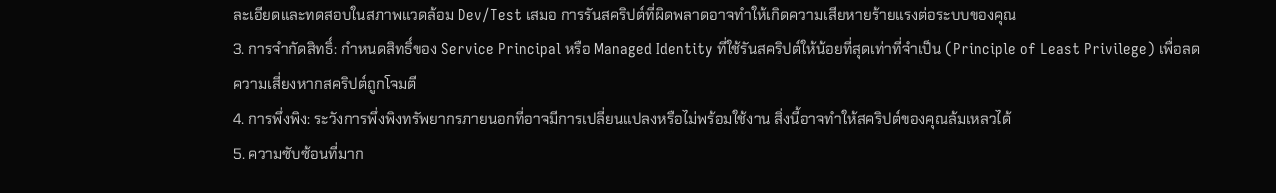ละเอียดและทดสอบในสภาพแวดล้อม Dev/Test เสมอ การรันสคริปต์ที่ผิดพลาดอาจทำให้เกิดความเสียหายร้ายแรงต่อระบบของคุณ
3. การจำกัดสิทธิ์: กำหนดสิทธิ์ของ Service Principal หรือ Managed Identity ที่ใช้รันสคริปต์ให้น้อยที่สุดเท่าที่จำเป็น (Principle of Least Privilege) เพื่อลดความเสี่ยงหากสคริปต์ถูกโจมตี
4. การพึ่งพิง: ระวังการพึ่งพิงทรัพยากรภายนอกที่อาจมีการเปลี่ยนแปลงหรือไม่พร้อมใช้งาน สิ่งนี้อาจทำให้สคริปต์ของคุณล้มเหลวได้
5. ความซับซ้อนที่มาก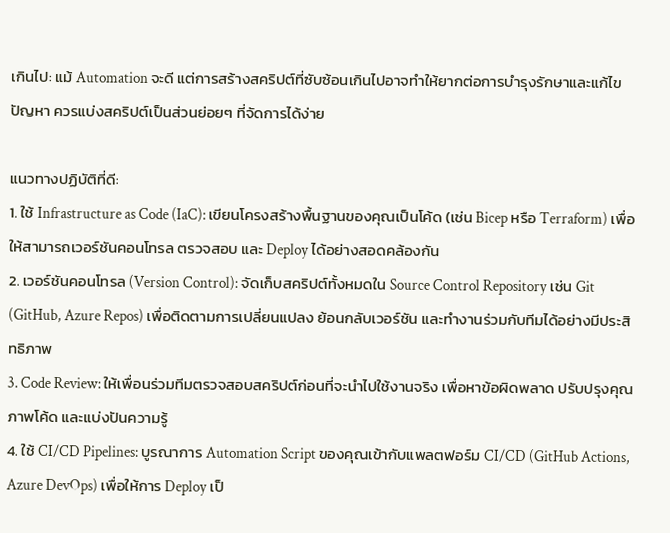เกินไป: แม้ Automation จะดี แต่การสร้างสคริปต์ที่ซับซ้อนเกินไปอาจทำให้ยากต่อการบำรุงรักษาและแก้ไขปัญหา ควรแบ่งสคริปต์เป็นส่วนย่อยๆ ที่จัดการได้ง่าย

แนวทางปฏิบัติที่ดี:
1. ใช้ Infrastructure as Code (IaC): เขียนโครงสร้างพื้นฐานของคุณเป็นโค้ด (เช่น Bicep หรือ Terraform) เพื่อให้สามารถเวอร์ชันคอนโทรล ตรวจสอบ และ Deploy ได้อย่างสอดคล้องกัน
2. เวอร์ชันคอนโทรล (Version Control): จัดเก็บสคริปต์ทั้งหมดใน Source Control Repository เช่น Git (GitHub, Azure Repos) เพื่อติดตามการเปลี่ยนแปลง ย้อนกลับเวอร์ชัน และทำงานร่วมกับทีมได้อย่างมีประสิทธิภาพ
3. Code Review: ให้เพื่อนร่วมทีมตรวจสอบสคริปต์ก่อนที่จะนำไปใช้งานจริง เพื่อหาข้อผิดพลาด ปรับปรุงคุณภาพโค้ด และแบ่งปันความรู้
4. ใช้ CI/CD Pipelines: บูรณาการ Automation Script ของคุณเข้ากับแพลตฟอร์ม CI/CD (GitHub Actions, Azure DevOps) เพื่อให้การ Deploy เป็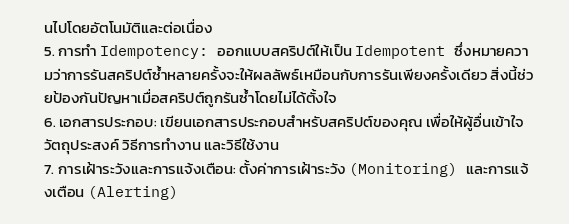นไปโดยอัตโนมัติและต่อเนื่อง
5. การทำ Idempotency: ออกแบบสคริปต์ให้เป็น Idempotent ซึ่งหมายความว่าการรันสคริปต์ซ้ำหลายครั้งจะให้ผลลัพธ์เหมือนกับการรันเพียงครั้งเดียว สิ่งนี้ช่วยป้องกันปัญหาเมื่อสคริปต์ถูกรันซ้ำโดยไม่ได้ตั้งใจ
6. เอกสารประกอบ: เขียนเอกสารประกอบสำหรับสคริปต์ของคุณ เพื่อให้ผู้อื่นเข้าใจวัตถุประสงค์ วิธีการทำงาน และวิธีใช้งาน
7. การเฝ้าระวังและการแจ้งเตือน: ตั้งค่าการเฝ้าระวัง (Monitoring) และการแจ้งเตือน (Alerting)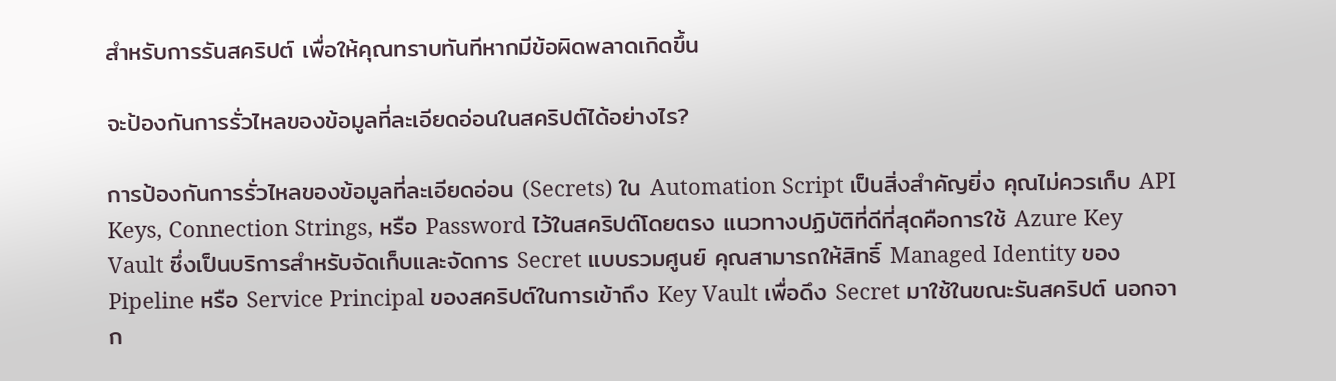สำหรับการรันสคริปต์ เพื่อให้คุณทราบทันทีหากมีข้อผิดพลาดเกิดขึ้น

จะป้องกันการรั่วไหลของข้อมูลที่ละเอียดอ่อนในสคริปต์ได้อย่างไร?

การป้องกันการรั่วไหลของข้อมูลที่ละเอียดอ่อน (Secrets) ใน Automation Script เป็นสิ่งสำคัญยิ่ง คุณไม่ควรเก็บ API Keys, Connection Strings, หรือ Password ไว้ในสคริปต์โดยตรง แนวทางปฏิบัติที่ดีที่สุดคือการใช้ Azure Key Vault ซึ่งเป็นบริการสำหรับจัดเก็บและจัดการ Secret แบบรวมศูนย์ คุณสามารถให้สิทธิ์ Managed Identity ของ Pipeline หรือ Service Principal ของสคริปต์ในการเข้าถึง Key Vault เพื่อดึง Secret มาใช้ในขณะรันสคริปต์ นอกจาก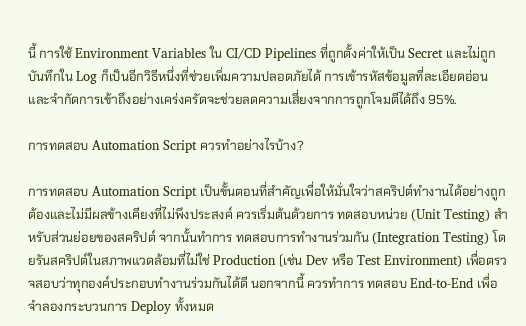นี้ การใช้ Environment Variables ใน CI/CD Pipelines ที่ถูกตั้งค่าให้เป็น Secret และไม่ถูกบันทึกใน Log ก็เป็นอีกวิธีหนึ่งที่ช่วยเพิ่มความปลอดภัยได้ การเข้ารหัสข้อมูลที่ละเอียดอ่อนและจำกัดการเข้าถึงอย่างเคร่งครัดจะช่วยลดความเสี่ยงจากการถูกโจมตีได้ถึง 95%.

การทดสอบ Automation Script ควรทำอย่างไรบ้าง?

การทดสอบ Automation Script เป็นขั้นตอนที่สำคัญเพื่อให้มั่นใจว่าสคริปต์ทำงานได้อย่างถูกต้องและไม่มีผลข้างเคียงที่ไม่พึงประสงค์ ควรเริ่มต้นด้วยการ ทดสอบหน่วย (Unit Testing) สำหรับส่วนย่อยของสคริปต์ จากนั้นทำการ ทดสอบการทำงานร่วมกัน (Integration Testing) โดยรันสคริปต์ในสภาพแวดล้อมที่ไม่ใช่ Production (เช่น Dev หรือ Test Environment) เพื่อตรวจสอบว่าทุกองค์ประกอบทำงานร่วมกันได้ดี นอกจากนี้ ควรทำการ ทดสอบ End-to-End เพื่อจำลองกระบวนการ Deploy ทั้งหมด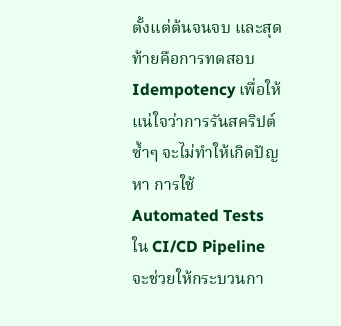ตั้งแต่ต้นจนจบ และสุดท้ายคือการทดสอบ Idempotency เพื่อให้แน่ใจว่าการรันสคริปต์ซ้ำๆ จะไม่ทำให้เกิดปัญหา การใช้ Automated Tests ใน CI/CD Pipeline จะช่วยให้กระบวนกา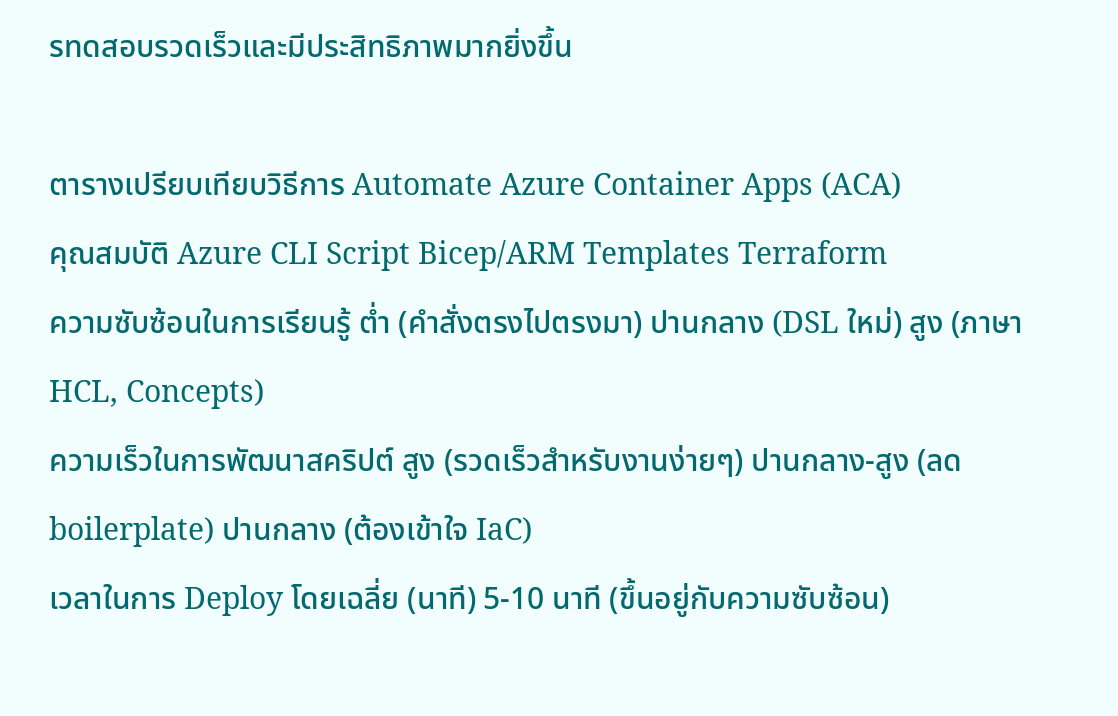รทดสอบรวดเร็วและมีประสิทธิภาพมากยิ่งขึ้น

ตารางเปรียบเทียบวิธีการ Automate Azure Container Apps (ACA)
คุณสมบัติ Azure CLI Script Bicep/ARM Templates Terraform
ความซับซ้อนในการเรียนรู้ ต่ำ (คำสั่งตรงไปตรงมา) ปานกลาง (DSL ใหม่) สูง (ภาษา HCL, Concepts)
ความเร็วในการพัฒนาสคริปต์ สูง (รวดเร็วสำหรับงานง่ายๆ) ปานกลาง-สูง (ลด boilerplate) ปานกลาง (ต้องเข้าใจ IaC)
เวลาในการ Deploy โดยเฉลี่ย (นาที) 5-10 นาที (ขึ้นอยู่กับความซับซ้อน)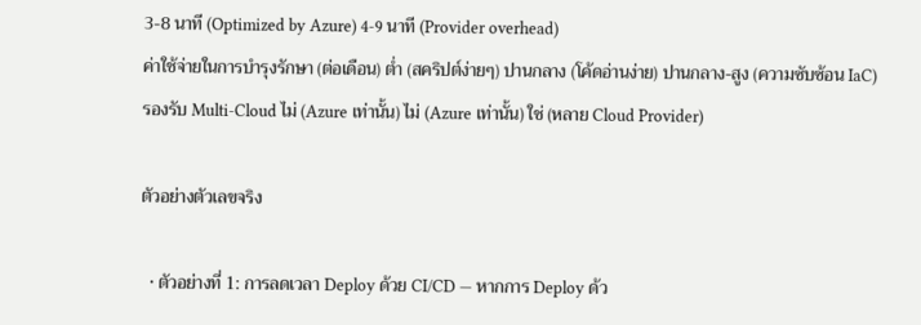3-8 นาที (Optimized by Azure) 4-9 นาที (Provider overhead)
ค่าใช้จ่ายในการบำรุงรักษา (ต่อเดือน) ต่ำ (สคริปต์ง่ายๆ) ปานกลาง (โค้ดอ่านง่าย) ปานกลาง-สูง (ความซับซ้อน IaC)
รองรับ Multi-Cloud ไม่ (Azure เท่านั้น) ไม่ (Azure เท่านั้น) ใช่ (หลาย Cloud Provider)

ตัวอย่างตัวเลขจริง

  • ตัวอย่างที่ 1: การลดเวลา Deploy ด้วย CI/CD — หากการ Deploy ด้ว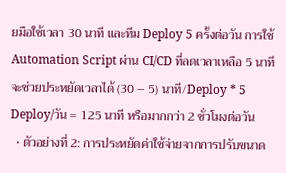ยมือใช้เวลา 30 นาที และทีม Deploy 5 ครั้งต่อวัน การใช้ Automation Script ผ่าน CI/CD ที่ลดเวลาเหลือ 5 นาที จะช่วยประหยัดเวลาได้ (30 – 5) นาที/Deploy * 5 Deploy/วัน = 125 นาที หรือมากกว่า 2 ชั่วโมงต่อวัน
  • ตัวอย่างที่ 2: การประหยัดค่าใช้จ่ายจากการปรับขนาด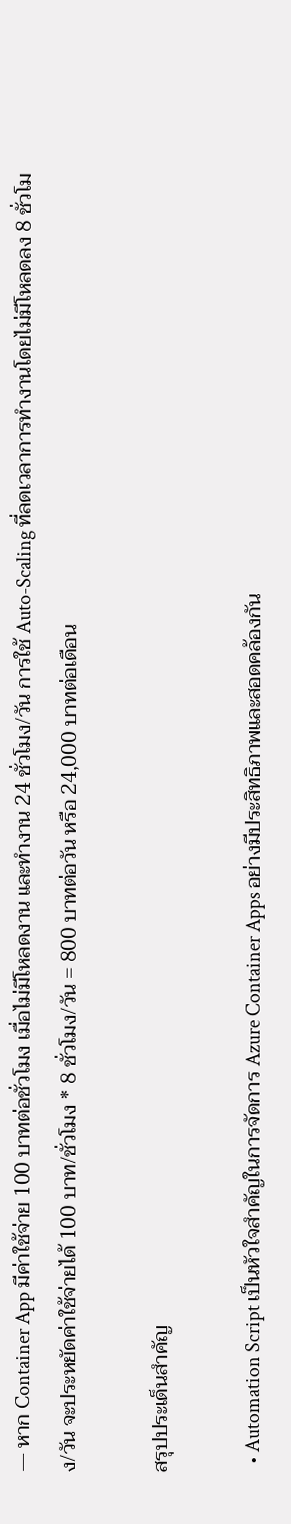— หาก Container App มีค่าใช้จ่าย 100 บาทต่อชั่วโมง เมื่อไม่มีโหลดงาน และทำงาน 24 ชั่วโมง/วัน การใช้ Auto-Scaling ที่ลดเวลาการทำงานโดยไม่มีโหลดลง 8 ชั่วโมง/วัน จะประหยัดค่าใช้จ่ายได้ 100 บาท/ชั่วโมง * 8 ชั่วโมง/วัน = 800 บาทต่อวัน หรือ 24,000 บาทต่อเดือน

สรุปประเด็นสำคัญ

  • Automation Script เป็นหัวใจสำคัญในการจัดการ Azure Container Apps อย่างมีประสิทธิภาพและสอดคล้องกัน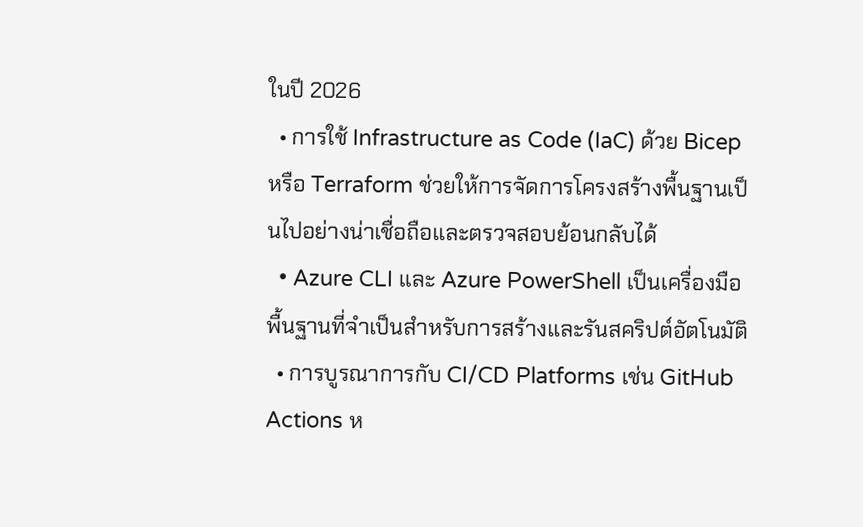ในปี 2026
  • การใช้ Infrastructure as Code (IaC) ด้วย Bicep หรือ Terraform ช่วยให้การจัดการโครงสร้างพื้นฐานเป็นไปอย่างน่าเชื่อถือและตรวจสอบย้อนกลับได้
  • Azure CLI และ Azure PowerShell เป็นเครื่องมือพื้นฐานที่จำเป็นสำหรับการสร้างและรันสคริปต์อัตโนมัติ
  • การบูรณาการกับ CI/CD Platforms เช่น GitHub Actions ห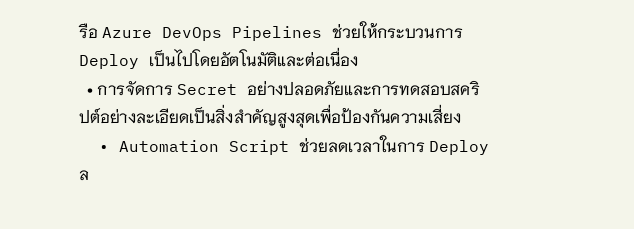รือ Azure DevOps Pipelines ช่วยให้กระบวนการ Deploy เป็นไปโดยอัตโนมัติและต่อเนื่อง
  • การจัดการ Secret อย่างปลอดภัยและการทดสอบสคริปต์อย่างละเอียดเป็นสิ่งสำคัญสูงสุดเพื่อป้องกันความเสี่ยง
  • Automation Script ช่วยลดเวลาในการ Deploy ล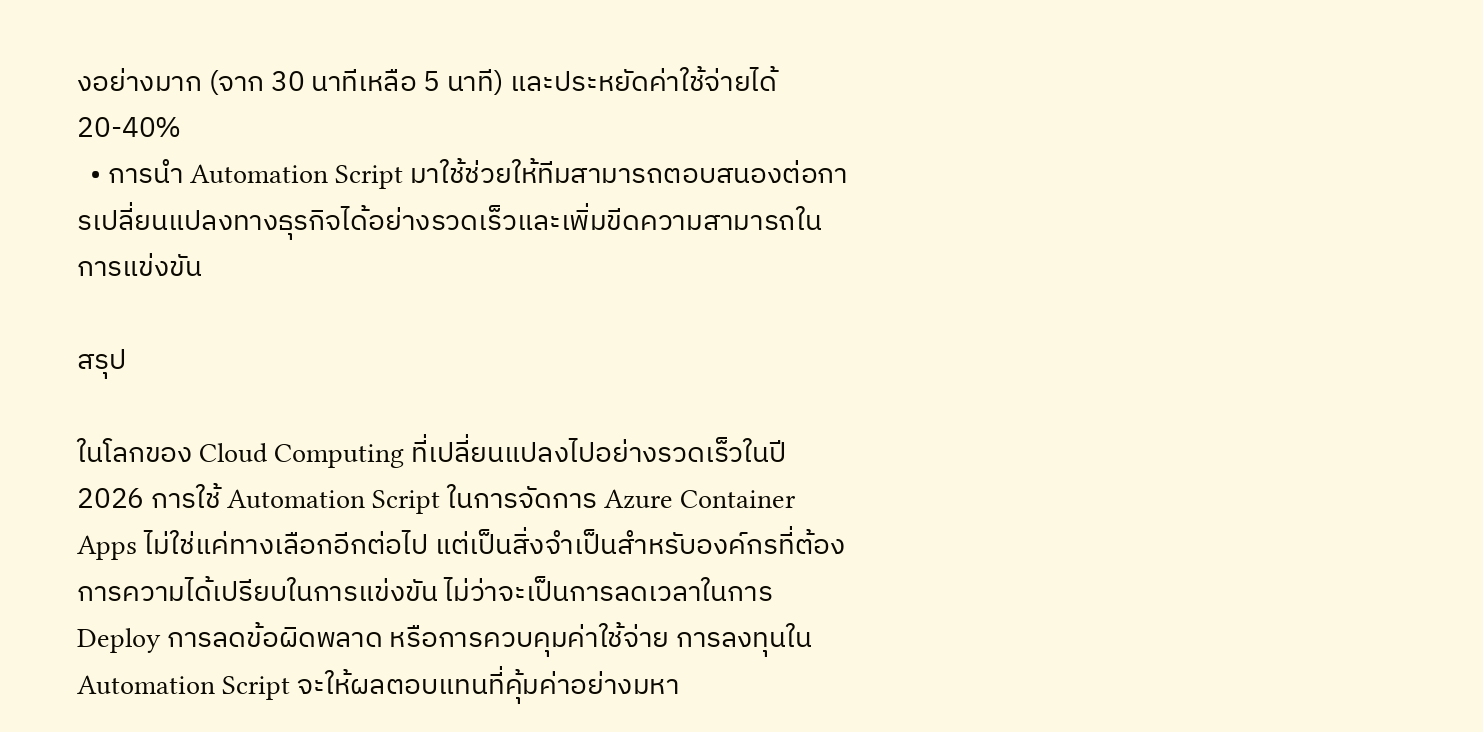งอย่างมาก (จาก 30 นาทีเหลือ 5 นาที) และประหยัดค่าใช้จ่ายได้ 20-40%
  • การนำ Automation Script มาใช้ช่วยให้ทีมสามารถตอบสนองต่อการเปลี่ยนแปลงทางธุรกิจได้อย่างรวดเร็วและเพิ่มขีดความสามารถในการแข่งขัน

สรุป

ในโลกของ Cloud Computing ที่เปลี่ยนแปลงไปอย่างรวดเร็วในปี 2026 การใช้ Automation Script ในการจัดการ Azure Container Apps ไม่ใช่แค่ทางเลือกอีกต่อไป แต่เป็นสิ่งจำเป็นสำหรับองค์กรที่ต้องการความได้เปรียบในการแข่งขัน ไม่ว่าจะเป็นการลดเวลาในการ Deploy การลดข้อผิดพลาด หรือการควบคุมค่าใช้จ่าย การลงทุนใน Automation Script จะให้ผลตอบแทนที่คุ้มค่าอย่างมหา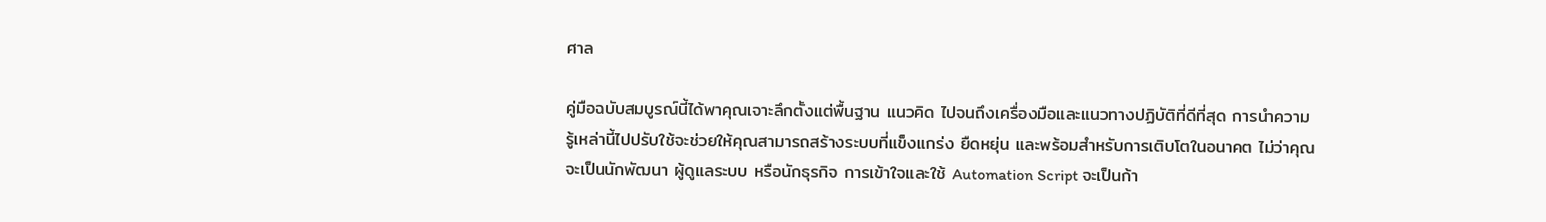ศาล

คู่มือฉบับสมบูรณ์นี้ได้พาคุณเจาะลึกตั้งแต่พื้นฐาน แนวคิด ไปจนถึงเครื่องมือและแนวทางปฏิบัติที่ดีที่สุด การนำความรู้เหล่านี้ไปปรับใช้จะช่วยให้คุณสามารถสร้างระบบที่แข็งแกร่ง ยืดหยุ่น และพร้อมสำหรับการเติบโตในอนาคต ไม่ว่าคุณจะเป็นนักพัฒนา ผู้ดูแลระบบ หรือนักธุรกิจ การเข้าใจและใช้ Automation Script จะเป็นก้า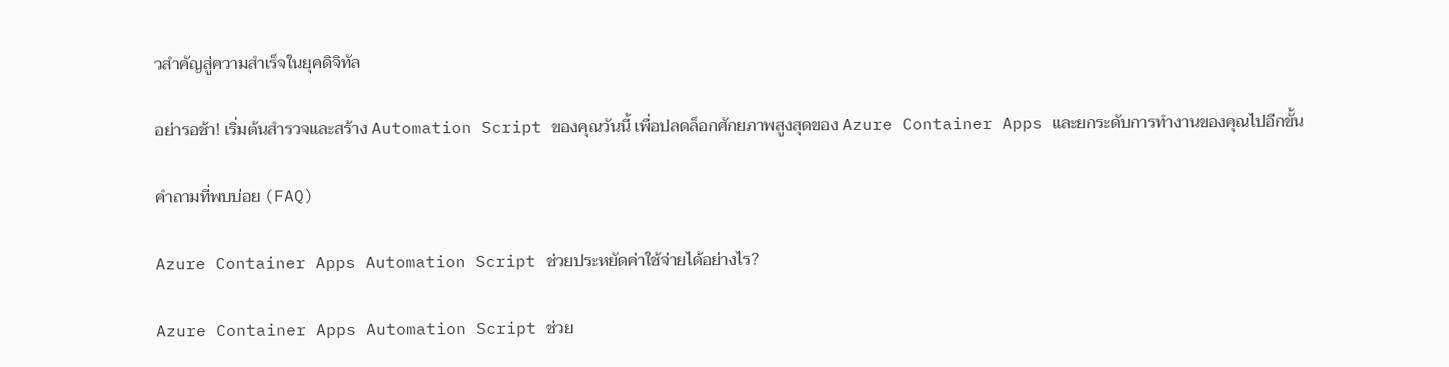วสำคัญสู่ความสำเร็จในยุคดิจิทัล

อย่ารอช้า! เริ่มต้นสำรวจและสร้าง Automation Script ของคุณวันนี้ เพื่อปลดล็อกศักยภาพสูงสุดของ Azure Container Apps และยกระดับการทำงานของคุณไปอีกขั้น

คำถามที่พบบ่อย (FAQ)

Azure Container Apps Automation Script ช่วยประหยัดค่าใช้จ่ายได้อย่างไร?

Azure Container Apps Automation Script ช่วย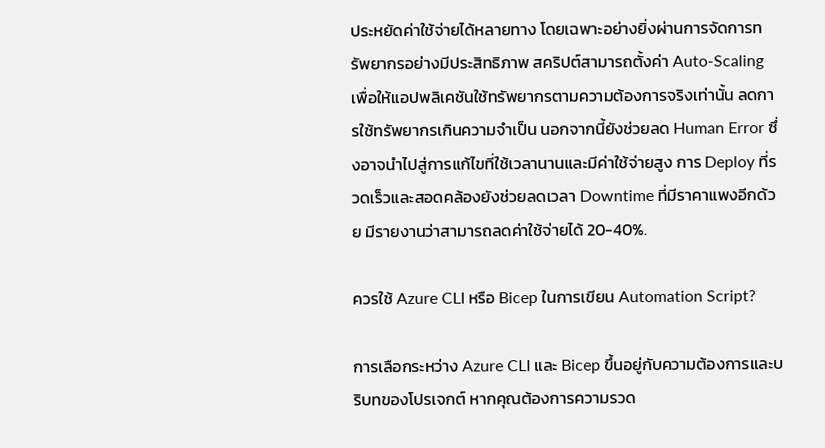ประหยัดค่าใช้จ่ายได้หลายทาง โดยเฉพาะอย่างยิ่งผ่านการจัดการทรัพยากรอย่างมีประสิทธิภาพ สคริปต์สามารถตั้งค่า Auto-Scaling เพื่อให้แอปพลิเคชันใช้ทรัพยากรตามความต้องการจริงเท่านั้น ลดการใช้ทรัพยากรเกินความจำเป็น นอกจากนี้ยังช่วยลด Human Error ซึ่งอาจนำไปสู่การแก้ไขที่ใช้เวลานานและมีค่าใช้จ่ายสูง การ Deploy ที่รวดเร็วและสอดคล้องยังช่วยลดเวลา Downtime ที่มีราคาแพงอีกด้วย มีรายงานว่าสามารถลดค่าใช้จ่ายได้ 20-40%.

ควรใช้ Azure CLI หรือ Bicep ในการเขียน Automation Script?

การเลือกระหว่าง Azure CLI และ Bicep ขึ้นอยู่กับความต้องการและบริบทของโปรเจกต์ หากคุณต้องการความรวด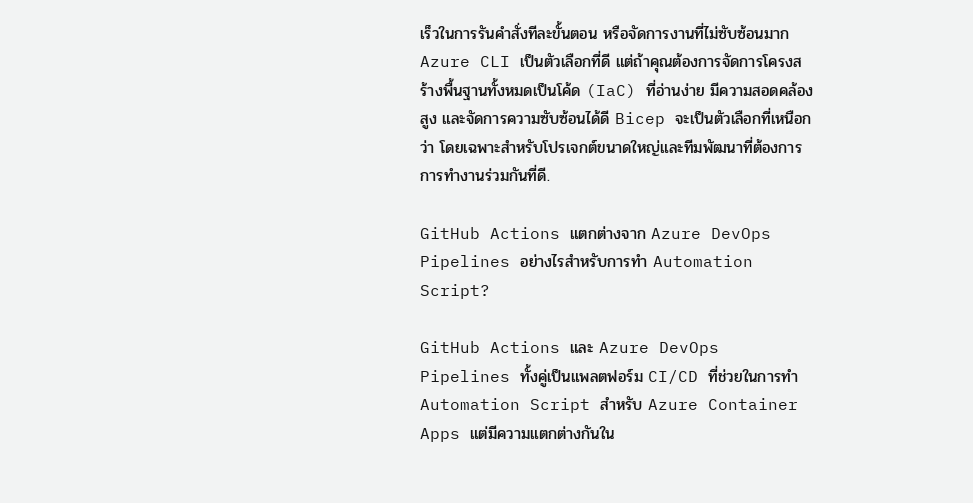เร็วในการรันคำสั่งทีละขั้นตอน หรือจัดการงานที่ไม่ซับซ้อนมาก Azure CLI เป็นตัวเลือกที่ดี แต่ถ้าคุณต้องการจัดการโครงสร้างพื้นฐานทั้งหมดเป็นโค้ด (IaC) ที่อ่านง่าย มีความสอดคล้องสูง และจัดการความซับซ้อนได้ดี Bicep จะเป็นตัวเลือกที่เหนือกว่า โดยเฉพาะสำหรับโปรเจกต์ขนาดใหญ่และทีมพัฒนาที่ต้องการการทำงานร่วมกันที่ดี.

GitHub Actions แตกต่างจาก Azure DevOps Pipelines อย่างไรสำหรับการทำ Automation Script?

GitHub Actions และ Azure DevOps Pipelines ทั้งคู่เป็นแพลตฟอร์ม CI/CD ที่ช่วยในการทำ Automation Script สำหรับ Azure Container Apps แต่มีความแตกต่างกันใน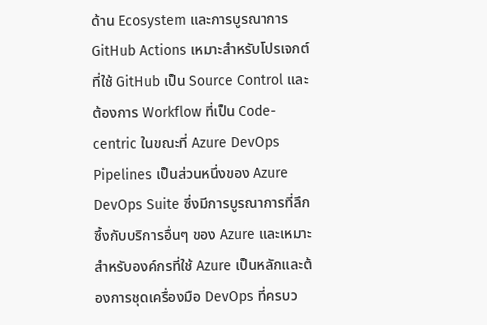ด้าน Ecosystem และการบูรณาการ GitHub Actions เหมาะสำหรับโปรเจกต์ที่ใช้ GitHub เป็น Source Control และต้องการ Workflow ที่เป็น Code-centric ในขณะที่ Azure DevOps Pipelines เป็นส่วนหนึ่งของ Azure DevOps Suite ซึ่งมีการบูรณาการที่ลึกซึ้งกับบริการอื่นๆ ของ Azure และเหมาะสำหรับองค์กรที่ใช้ Azure เป็นหลักและต้องการชุดเครื่องมือ DevOps ที่ครบว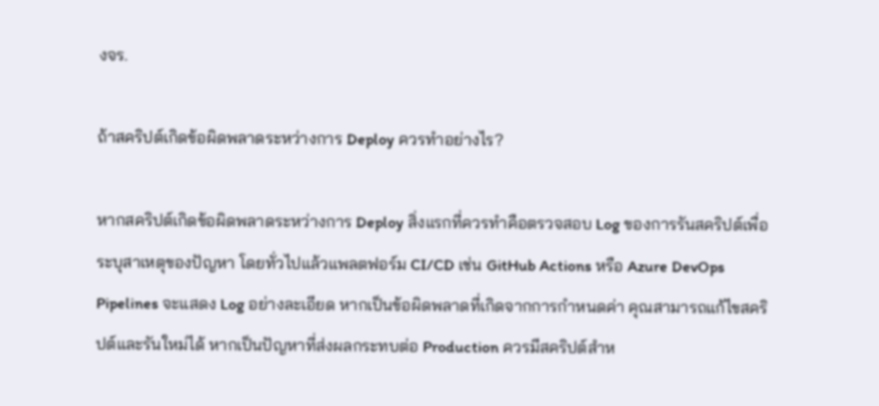งจร.

ถ้าสคริปต์เกิดข้อผิดพลาดระหว่างการ Deploy ควรทำอย่างไร?

หากสคริปต์เกิดข้อผิดพลาดระหว่างการ Deploy สิ่งแรกที่ควรทำคือตรวจสอบ Log ของการรันสคริปต์เพื่อระบุสาเหตุของปัญหา โดยทั่วไปแล้วแพลตฟอร์ม CI/CD เช่น GitHub Actions หรือ Azure DevOps Pipelines จะแสดง Log อย่างละเอียด หากเป็นข้อผิดพลาดที่เกิดจากการกำหนดค่า คุณสามารถแก้ไขสคริปต์และรันใหม่ได้ หากเป็นปัญหาที่ส่งผลกระทบต่อ Production ควรมีสคริปต์สำห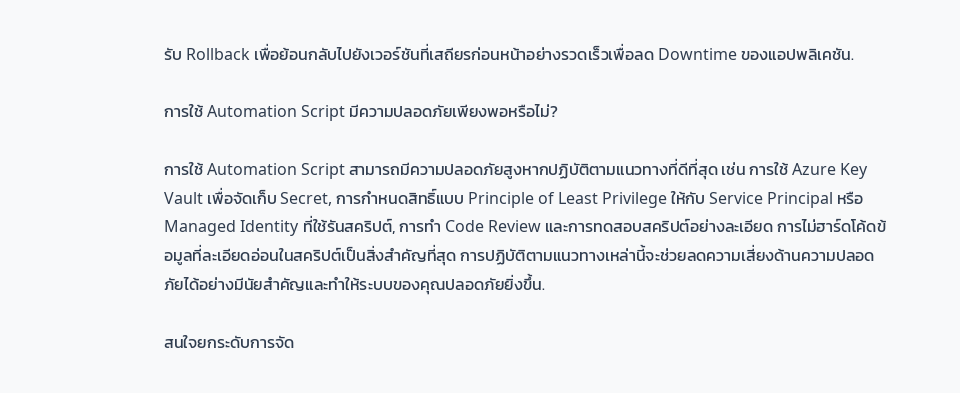รับ Rollback เพื่อย้อนกลับไปยังเวอร์ชันที่เสถียรก่อนหน้าอย่างรวดเร็วเพื่อลด Downtime ของแอปพลิเคชัน.

การใช้ Automation Script มีความปลอดภัยเพียงพอหรือไม่?

การใช้ Automation Script สามารถมีความปลอดภัยสูงหากปฏิบัติตามแนวทางที่ดีที่สุด เช่น การใช้ Azure Key Vault เพื่อจัดเก็บ Secret, การกำหนดสิทธิ์แบบ Principle of Least Privilege ให้กับ Service Principal หรือ Managed Identity ที่ใช้รันสคริปต์, การทำ Code Review และการทดสอบสคริปต์อย่างละเอียด การไม่ฮาร์ดโค้ดข้อมูลที่ละเอียดอ่อนในสคริปต์เป็นสิ่งสำคัญที่สุด การปฏิบัติตามแนวทางเหล่านี้จะช่วยลดความเสี่ยงด้านความปลอดภัยได้อย่างมีนัยสำคัญและทำให้ระบบของคุณปลอดภัยยิ่งขึ้น.

สนใจยกระดับการจัด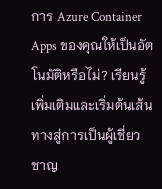การ Azure Container Apps ของคุณให้เป็นอัตโนมัติหรือไม่? เรียนรู้เพิ่มเติมและเริ่มต้นเส้นทางสู่การเป็นผู้เชี่ยวชาญ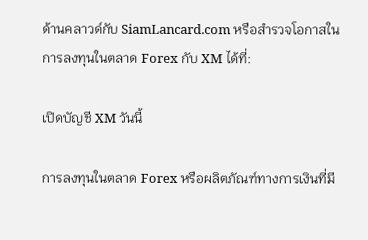ด้านคลาวด์กับ SiamLancard.com หรือสำรวจโอกาสในการลงทุนในตลาด Forex กับ XM ได้ที่:

เปิดบัญชี XM วันนี้

การลงทุนในตลาด Forex หรือผลิตภัณฑ์ทางการเงินที่มี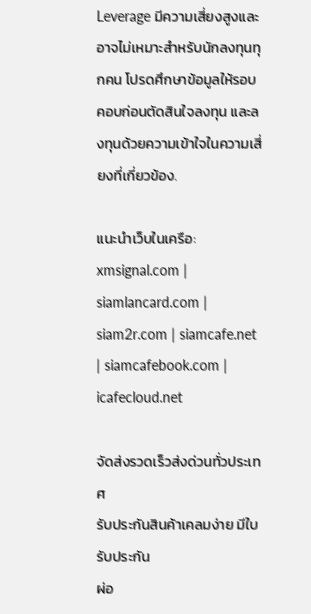Leverage มีความเสี่ยงสูงและอาจไม่เหมาะสำหรับนักลงทุนทุกคน โปรดศึกษาข้อมูลให้รอบคอบก่อนตัดสินใจลงทุน และลงทุนด้วยความเข้าใจในความเสี่ยงที่เกี่ยวข้อง.

แนะนำเว็บในเครือ: xmsignal.com | siamlancard.com | siam2r.com | siamcafe.net | siamcafebook.com | icafecloud.net

จัดส่งรวดเร็วส่งด่วนทั่วประเทศ
รับประกันสินค้าเคลมง่าย มีใบรับประกัน
ผ่อ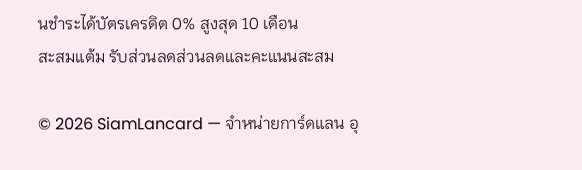นชำระได้บัตรเครดิต 0% สูงสุด 10 เดือน
สะสมแต้ม รับส่วนลดส่วนลดและคะแนนสะสม

© 2026 SiamLancard — จำหน่ายการ์ดแลน อุ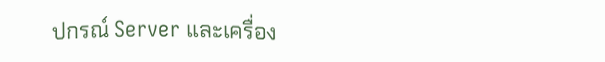ปกรณ์ Server และเครื่อง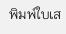พิมพ์ใบเส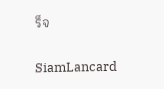ร็จ

SiamLancard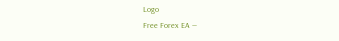Logo
Free Forex EA —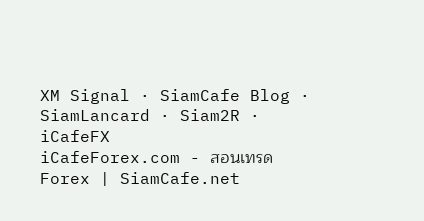XM Signal · SiamCafe Blog · SiamLancard · Siam2R · iCafeFX
iCafeForex.com - สอนเทรด Forex | SiamCafe.net